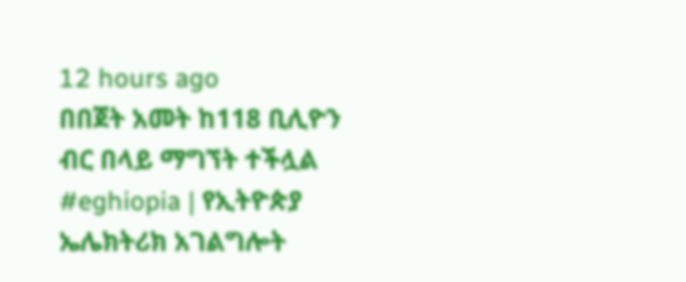12 hours ago
በበጀት አመት ከ118 ቢሊዮን ብር በላይ ማግኘት ተችሏል
#eghiopia | የኢትዮጵያ ኤሌክትሪክ አገልግሎት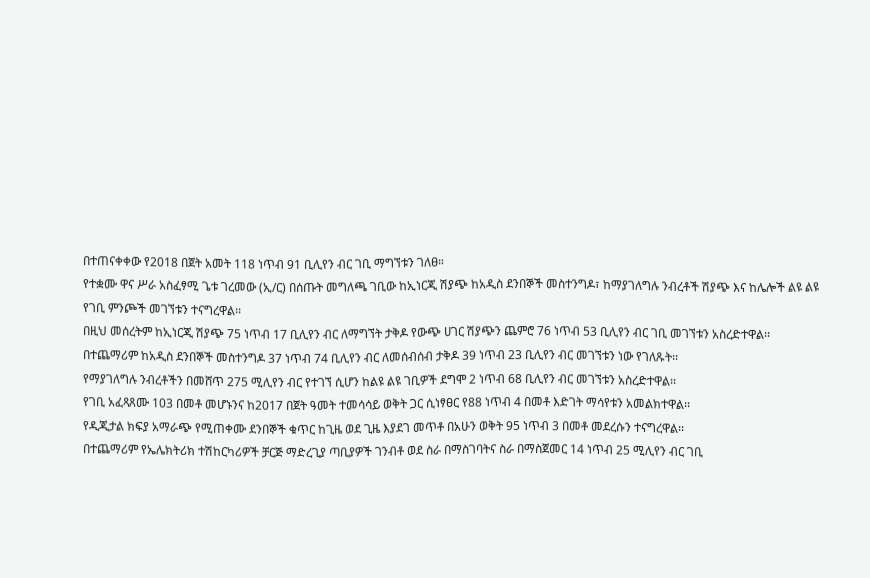በተጠናቀቀው የ2018 በጀት አመት 118 ነጥብ 91 ቢሊየን ብር ገቢ ማግኘቱን ገለፀ።
የተቋሙ ዋና ሥራ አስፈፃሚ ጌቱ ገረመው (ኢ/ር) በሰጡት መግለጫ ገቢው ከኢነርጂ ሽያጭ ከአዲስ ደንበኞች መስተንግዶ፣ ከማያገለግሉ ንብረቶች ሽያጭ እና ከሌሎች ልዩ ልዩ የገቢ ምንጮች መገኘቱን ተናግረዋል፡፡
በዚህ መሰረትም ከኢነርጂ ሽያጭ 75 ነጥብ 17 ቢሊየን ብር ለማግኘት ታቅዶ የውጭ ሀገር ሽያጭን ጨምሮ 76 ነጥብ 53 ቢሊየን ብር ገቢ መገኘቱን አስረድተዋል፡፡
በተጨማሪም ከአዲስ ደንበኞች መስተንግዶ 37 ነጥብ 74 ቢሊየን ብር ለመሰብሰብ ታቅዶ 39 ነጥብ 23 ቢሊየን ብር መገኘቱን ነው የገለጹት፡፡
የማያገለግሉ ንብረቶችን በመሸጥ 275 ሚሊየን ብር የተገኘ ሲሆን ከልዩ ልዩ ገቢዎች ደግሞ 2 ነጥብ 68 ቢሊየን ብር መገኘቱን አስረድተዋል፡፡
የገቢ አፈጻጸሙ 103 በመቶ መሆኑንና ከ2017 በጀት ዓመት ተመሳሳይ ወቅት ጋር ሲነፃፀር የ88 ነጥብ 4 በመቶ እድገት ማሳየቱን አመልክተዋል፡፡
የዲጂታል ክፍያ አማራጭ የሚጠቀሙ ደንበኞች ቁጥር ከጊዜ ወደ ጊዜ እያደገ መጥቶ በአሁን ወቅት 95 ነጥብ 3 በመቶ መደረሱን ተናግረዋል፡፡
በተጨማሪም የኤሌክትሪክ ተሽከርካሪዎች ቻርጅ ማድረጊያ ጣቢያዎች ገንብቶ ወደ ስራ በማስገባትና ስራ በማስጀመር 14 ነጥብ 25 ሚሊየን ብር ገቢ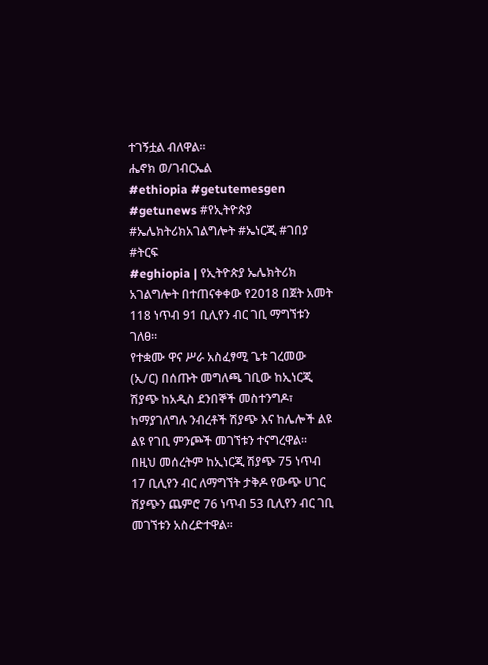ተገኝቷል ብለዋል፡፡
ሔኖክ ወ/ገብርኤል
#ethiopia #getutemesgen #getunews #የኢትዮጵያ #ኤሌክትሪክአገልግሎት #ኤነርጂ #ገበያ #ትርፍ
#eghiopia | የኢትዮጵያ ኤሌክትሪክ አገልግሎት በተጠናቀቀው የ2018 በጀት አመት 118 ነጥብ 91 ቢሊየን ብር ገቢ ማግኘቱን ገለፀ።
የተቋሙ ዋና ሥራ አስፈፃሚ ጌቱ ገረመው (ኢ/ር) በሰጡት መግለጫ ገቢው ከኢነርጂ ሽያጭ ከአዲስ ደንበኞች መስተንግዶ፣ ከማያገለግሉ ንብረቶች ሽያጭ እና ከሌሎች ልዩ ልዩ የገቢ ምንጮች መገኘቱን ተናግረዋል፡፡
በዚህ መሰረትም ከኢነርጂ ሽያጭ 75 ነጥብ 17 ቢሊየን ብር ለማግኘት ታቅዶ የውጭ ሀገር ሽያጭን ጨምሮ 76 ነጥብ 53 ቢሊየን ብር ገቢ መገኘቱን አስረድተዋል፡፡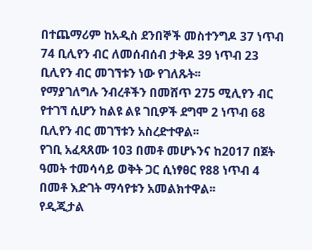በተጨማሪም ከአዲስ ደንበኞች መስተንግዶ 37 ነጥብ 74 ቢሊየን ብር ለመሰብሰብ ታቅዶ 39 ነጥብ 23 ቢሊየን ብር መገኘቱን ነው የገለጹት፡፡
የማያገለግሉ ንብረቶችን በመሸጥ 275 ሚሊየን ብር የተገኘ ሲሆን ከልዩ ልዩ ገቢዎች ደግሞ 2 ነጥብ 68 ቢሊየን ብር መገኘቱን አስረድተዋል፡፡
የገቢ አፈጻጸሙ 103 በመቶ መሆኑንና ከ2017 በጀት ዓመት ተመሳሳይ ወቅት ጋር ሲነፃፀር የ88 ነጥብ 4 በመቶ እድገት ማሳየቱን አመልክተዋል፡፡
የዲጂታል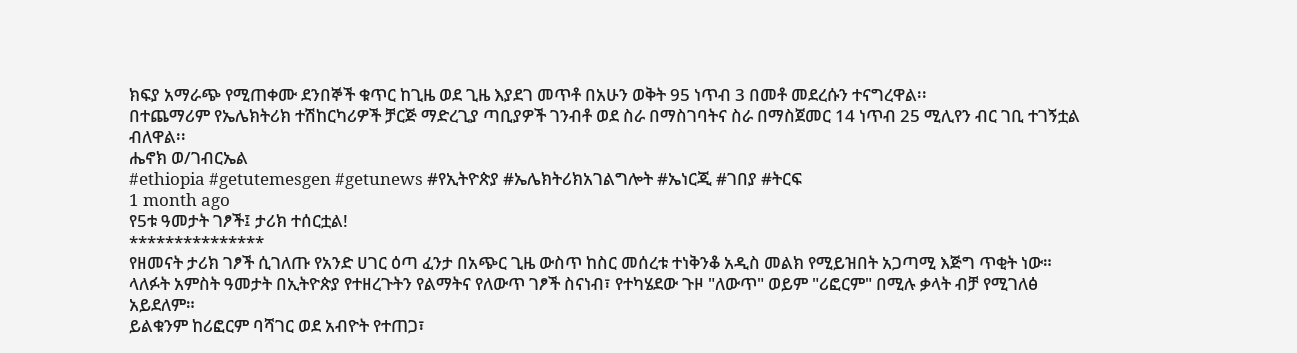ክፍያ አማራጭ የሚጠቀሙ ደንበኞች ቁጥር ከጊዜ ወደ ጊዜ እያደገ መጥቶ በአሁን ወቅት 95 ነጥብ 3 በመቶ መደረሱን ተናግረዋል፡፡
በተጨማሪም የኤሌክትሪክ ተሽከርካሪዎች ቻርጅ ማድረጊያ ጣቢያዎች ገንብቶ ወደ ስራ በማስገባትና ስራ በማስጀመር 14 ነጥብ 25 ሚሊየን ብር ገቢ ተገኝቷል ብለዋል፡፡
ሔኖክ ወ/ገብርኤል
#ethiopia #getutemesgen #getunews #የኢትዮጵያ #ኤሌክትሪክአገልግሎት #ኤነርጂ #ገበያ #ትርፍ
1 month ago
የ5ቱ ዓመታት ገፆች፤ ታሪክ ተሰርቷል!
***************
የዘመናት ታሪክ ገፆች ሲገለጡ የአንድ ሀገር ዕጣ ፈንታ በአጭር ጊዜ ውስጥ ከስር መሰረቱ ተነቅንቆ አዲስ መልክ የሚይዝበት አጋጣሚ እጅግ ጥቂት ነው።
ላለፉት አምስት ዓመታት በኢትዮጵያ የተዘረጉትን የልማትና የለውጥ ገፆች ስናነብ፣ የተካሄደው ጉዞ "ለውጥ" ወይም "ሪፎርም" በሚሉ ቃላት ብቻ የሚገለፅ አይደለም።
ይልቁንም ከሪፎርም ባሻገር ወደ አብዮት የተጠጋ፣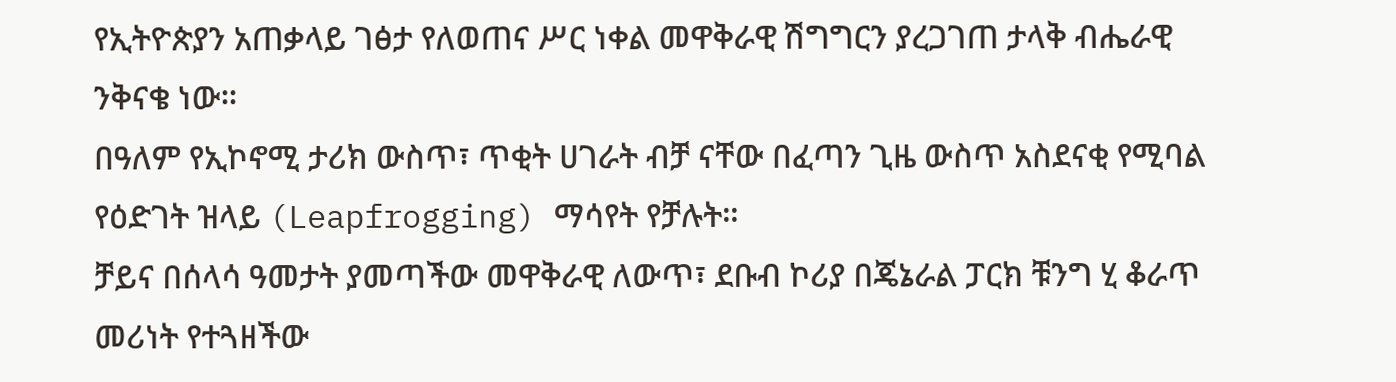የኢትዮጵያን አጠቃላይ ገፅታ የለወጠና ሥር ነቀል መዋቅራዊ ሽግግርን ያረጋገጠ ታላቅ ብሔራዊ ንቅናቄ ነው።
በዓለም የኢኮኖሚ ታሪክ ውስጥ፣ ጥቂት ሀገራት ብቻ ናቸው በፈጣን ጊዜ ውስጥ አስደናቂ የሚባል የዕድገት ዝላይ (Leapfrogging) ማሳየት የቻሉት።
ቻይና በሰላሳ ዓመታት ያመጣችው መዋቅራዊ ለውጥ፣ ደቡብ ኮሪያ በጄኔራል ፓርክ ቹንግ ሂ ቆራጥ መሪነት የተጓዘችው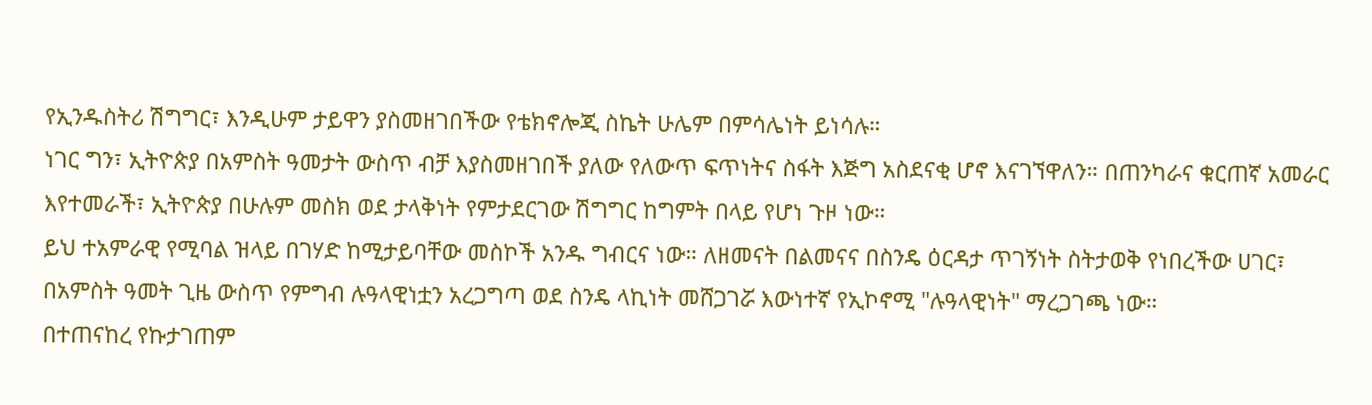የኢንዱስትሪ ሽግግር፣ እንዲሁም ታይዋን ያስመዘገበችው የቴክኖሎጂ ስኬት ሁሌም በምሳሌነት ይነሳሉ።
ነገር ግን፣ ኢትዮጵያ በአምስት ዓመታት ውስጥ ብቻ እያስመዘገበች ያለው የለውጥ ፍጥነትና ስፋት እጅግ አስደናቂ ሆኖ እናገኘዋለን። በጠንካራና ቁርጠኛ አመራር እየተመራች፣ ኢትዮጵያ በሁሉም መስክ ወደ ታላቅነት የምታደርገው ሽግግር ከግምት በላይ የሆነ ጉዞ ነው።
ይህ ተአምራዊ የሚባል ዝላይ በገሃድ ከሚታይባቸው መስኮች አንዱ ግብርና ነው። ለዘመናት በልመናና በስንዴ ዕርዳታ ጥገኝነት ስትታወቅ የነበረችው ሀገር፣ በአምስት ዓመት ጊዜ ውስጥ የምግብ ሉዓላዊነቷን አረጋግጣ ወደ ስንዴ ላኪነት መሸጋገሯ እውነተኛ የኢኮኖሚ "ሉዓላዊነት" ማረጋገጫ ነው።
በተጠናከረ የኩታገጠም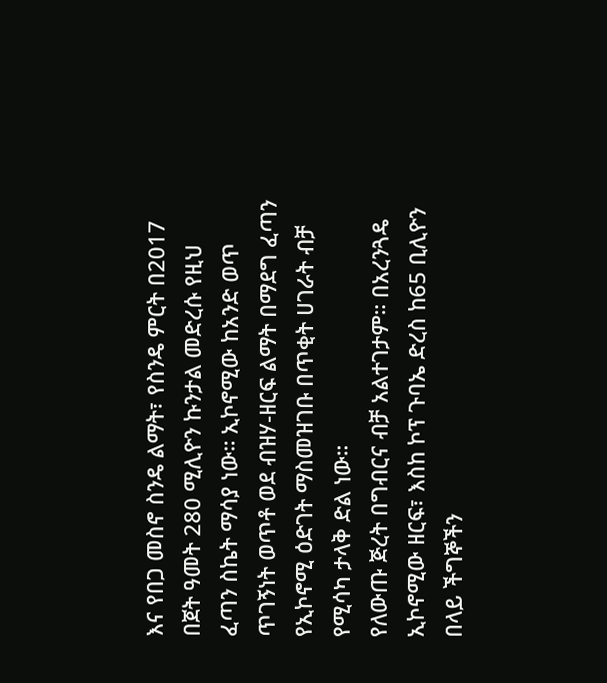እና የበጋ መስኖ ስንዴ ልማት፣ የስንዴ ምርት በ2017 በጀት ዓመት 280 ሚሊዮን ኩንታል መድረሱ የዚህ ፈጣን ስኬት ማሳያ ነው። ኢኮኖሚው ከአንድ ወጥ ጥገኝነት ወጥቶ ወደ ብዝሃ-ዘርፍ ልማት በማደግ ፈጣን የኢኮኖሚ ዕድገት ማስመዝገቡ በጥቂት ሀገራት ብቻ የሚሳካ ታላቅ ድል ነው።
የለውጡ ጅረት በግብርና ብቻ አልተገታም። በአረንጓዴ ኢኮኖሚው ዘርፍ፣ እስከ ኮፕ ጉባኤ ድረስ ከ65 ቢሊዮን በላይ ችግኞችን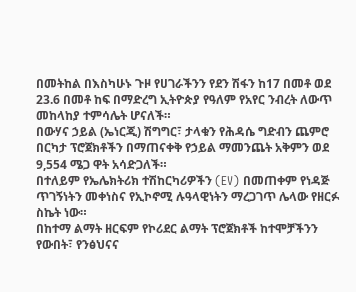በመትከል በእስካሁኑ ጉዞ የሀገራችንን የደን ሽፋን ከ17 በመቶ ወደ 23.6 በመቶ ከፍ በማድረግ ኢትዮጵያ የዓለም የአየር ንብረት ለውጥ መከላከያ ተምሳሌት ሆናለች።
በውሃና ኃይል (ኤነርጂ) ሽግግር፣ ታላቁን የሕዳሴ ግድብን ጨምሮ በርካታ ፕሮጀክቶችን በማጠናቀቅ የኃይል ማመንጨት አቅምን ወደ 9,554 ሜጋ ዋት አሳድጋለች።
በተለይም የኤሌክትሪክ ተሽከርካሪዎችን (EV) በመጠቀም የነዳጅ ጥገኝነትን መቀነስና የኢኮኖሚ ሉዓላዊነትን ማረጋገጥ ሌላው የዘርፉ ስኬት ነው።
በከተማ ልማት ዘርፍም የኮሪደር ልማት ፕሮጀክቶች ከተሞቻችንን የውበት፣ የንፅህናና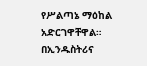የሥልጣኔ ማዕከል አድርገዋቸዋል።
በኢንዱስትሪና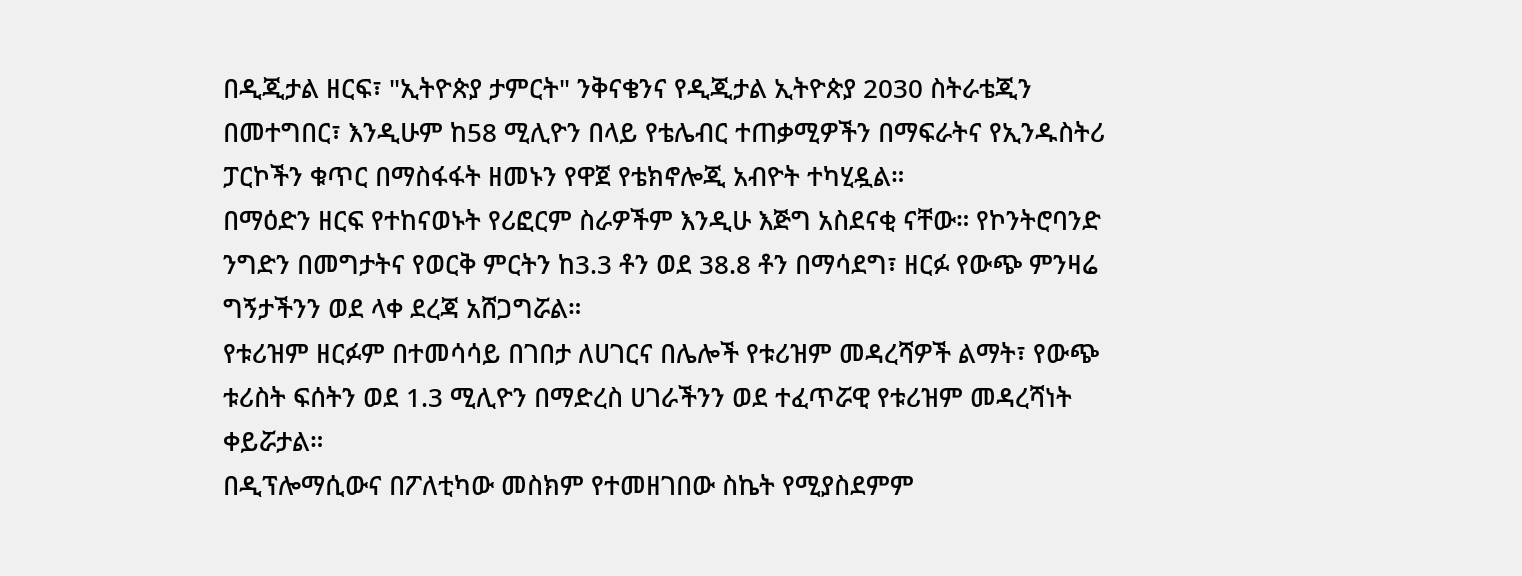በዲጂታል ዘርፍ፣ "ኢትዮጵያ ታምርት" ንቅናቄንና የዲጂታል ኢትዮጵያ 2030 ስትራቴጂን በመተግበር፣ እንዲሁም ከ58 ሚሊዮን በላይ የቴሌብር ተጠቃሚዎችን በማፍራትና የኢንዱስትሪ ፓርኮችን ቁጥር በማስፋፋት ዘመኑን የዋጀ የቴክኖሎጂ አብዮት ተካሂዷል።
በማዕድን ዘርፍ የተከናወኑት የሪፎርም ስራዎችም እንዲሁ እጅግ አስደናቂ ናቸው። የኮንትሮባንድ ንግድን በመግታትና የወርቅ ምርትን ከ3.3 ቶን ወደ 38.8 ቶን በማሳደግ፣ ዘርፉ የውጭ ምንዛሬ ግኝታችንን ወደ ላቀ ደረጃ አሸጋግሯል።
የቱሪዝም ዘርፉም በተመሳሳይ በገበታ ለሀገርና በሌሎች የቱሪዝም መዳረሻዎች ልማት፣ የውጭ ቱሪስት ፍሰትን ወደ 1.3 ሚሊዮን በማድረስ ሀገራችንን ወደ ተፈጥሯዊ የቱሪዝም መዳረሻነት ቀይሯታል።
በዲፕሎማሲውና በፖለቲካው መስክም የተመዘገበው ስኬት የሚያስደምም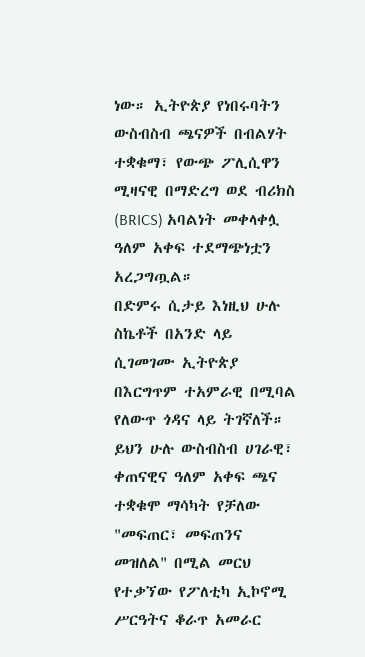ነው። ኢትዮጵያ የነበሩባትን ውስብስብ ጫናዎች በብልሃት ተቋቁማ፣ የውጭ ፖሊሲዋን ሚዛናዊ በማድረግ ወደ ብሪክስ (BRICS) አባልነት መቀላቀሏ ዓለም አቀፍ ተደማጭነቷን አረጋግጧል።
በድምሩ ሲታይ እነዚህ ሁሉ ስኬቶች በአንድ ላይ ሲገመገሙ ኢትዮጵያ በእርግጥም ተአምራዊ በሚባል የለውጥ ጎዳና ላይ ትገኛለች። ይህን ሁሉ ውስብስብ ሀገራዊ፣ ቀጠናዊና ዓለም አቀፍ ጫና ተቋቁሞ ማሳካት የቻለው "መፍጠር፣ መፍጠንና መዝለል" በሚል መርህ የተቃኘው የፖለቲካ ኢኮኖሚ ሥርዓትና ቆራጥ አመራር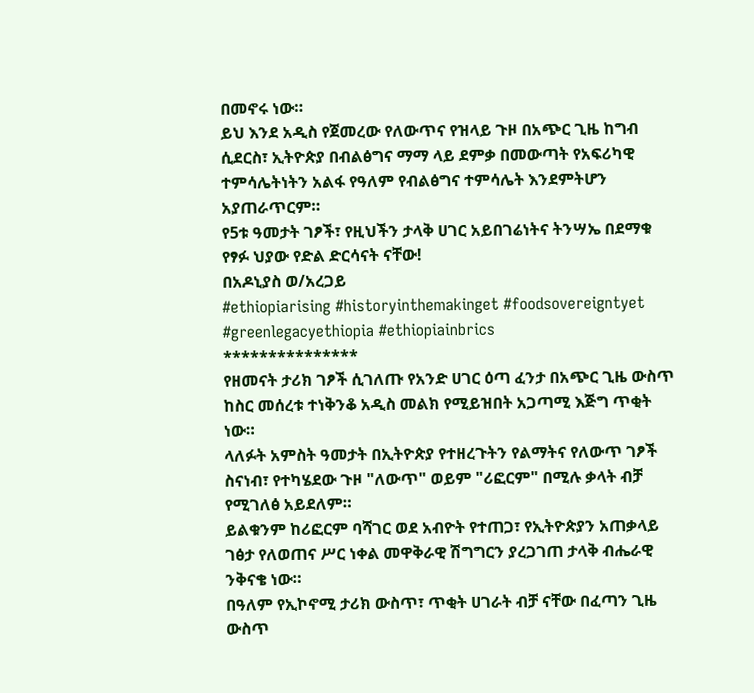በመኖሩ ነው።
ይህ እንደ አዲስ የጀመረው የለውጥና የዝላይ ጉዞ በአጭር ጊዜ ከግብ ሲደርስ፣ ኢትዮጵያ በብልፅግና ማማ ላይ ደምቃ በመውጣት የአፍሪካዊ ተምሳሌትነትን አልፋ የዓለም የብልፅግና ተምሳሌት እንደምትሆን አያጠራጥርም።
የ5ቱ ዓመታት ገፆች፣ የዚህችን ታላቅ ሀገር አይበገሬነትና ትንሣኤ በደማቁ የፃፉ ህያው የድል ድርሳናት ናቸው!
በአዶኒያስ ወ/አረጋይ
#ethiopiarising #historyinthemakinget #foodsovereigntyet #greenlegacyethiopia #ethiopiainbrics
***************
የዘመናት ታሪክ ገፆች ሲገለጡ የአንድ ሀገር ዕጣ ፈንታ በአጭር ጊዜ ውስጥ ከስር መሰረቱ ተነቅንቆ አዲስ መልክ የሚይዝበት አጋጣሚ እጅግ ጥቂት ነው።
ላለፉት አምስት ዓመታት በኢትዮጵያ የተዘረጉትን የልማትና የለውጥ ገፆች ስናነብ፣ የተካሄደው ጉዞ "ለውጥ" ወይም "ሪፎርም" በሚሉ ቃላት ብቻ የሚገለፅ አይደለም።
ይልቁንም ከሪፎርም ባሻገር ወደ አብዮት የተጠጋ፣ የኢትዮጵያን አጠቃላይ ገፅታ የለወጠና ሥር ነቀል መዋቅራዊ ሽግግርን ያረጋገጠ ታላቅ ብሔራዊ ንቅናቄ ነው።
በዓለም የኢኮኖሚ ታሪክ ውስጥ፣ ጥቂት ሀገራት ብቻ ናቸው በፈጣን ጊዜ ውስጥ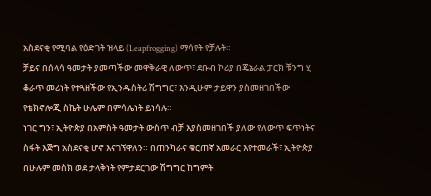አስደናቂ የሚባል የዕድገት ዝላይ (Leapfrogging) ማሳየት የቻሉት።
ቻይና በሰላሳ ዓመታት ያመጣችው መዋቅራዊ ለውጥ፣ ደቡብ ኮሪያ በጄኔራል ፓርክ ቹንግ ሂ ቆራጥ መሪነት የተጓዘችው የኢንዱስትሪ ሽግግር፣ እንዲሁም ታይዋን ያስመዘገበችው የቴክኖሎጂ ስኬት ሁሌም በምሳሌነት ይነሳሉ።
ነገር ግን፣ ኢትዮጵያ በአምስት ዓመታት ውስጥ ብቻ እያስመዘገበች ያለው የለውጥ ፍጥነትና ስፋት እጅግ አስደናቂ ሆኖ እናገኘዋለን። በጠንካራና ቁርጠኛ አመራር እየተመራች፣ ኢትዮጵያ በሁሉም መስክ ወደ ታላቅነት የምታደርገው ሽግግር ከግምት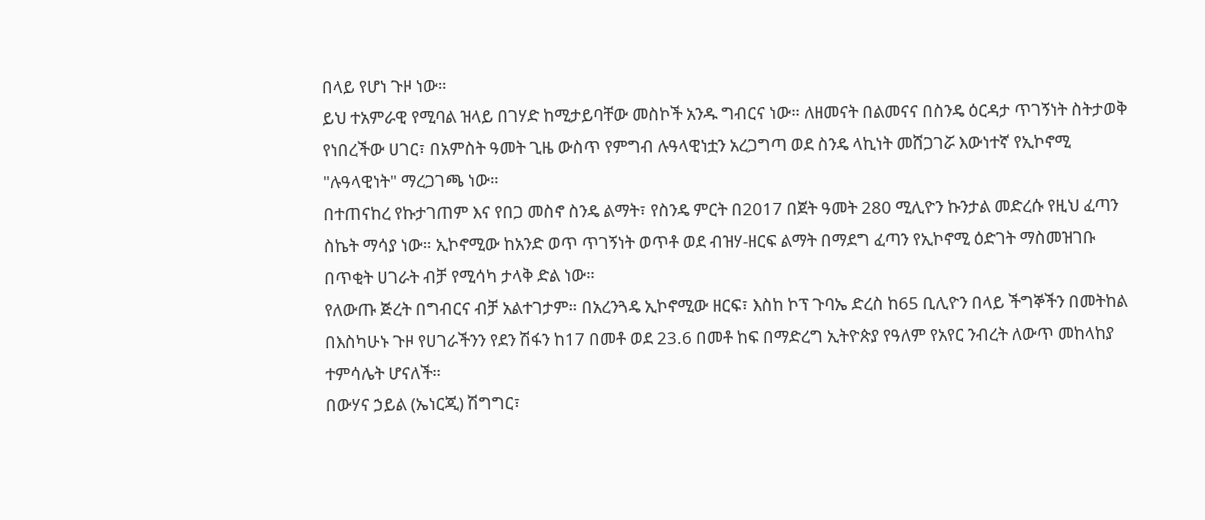በላይ የሆነ ጉዞ ነው።
ይህ ተአምራዊ የሚባል ዝላይ በገሃድ ከሚታይባቸው መስኮች አንዱ ግብርና ነው። ለዘመናት በልመናና በስንዴ ዕርዳታ ጥገኝነት ስትታወቅ የነበረችው ሀገር፣ በአምስት ዓመት ጊዜ ውስጥ የምግብ ሉዓላዊነቷን አረጋግጣ ወደ ስንዴ ላኪነት መሸጋገሯ እውነተኛ የኢኮኖሚ "ሉዓላዊነት" ማረጋገጫ ነው።
በተጠናከረ የኩታገጠም እና የበጋ መስኖ ስንዴ ልማት፣ የስንዴ ምርት በ2017 በጀት ዓመት 280 ሚሊዮን ኩንታል መድረሱ የዚህ ፈጣን ስኬት ማሳያ ነው። ኢኮኖሚው ከአንድ ወጥ ጥገኝነት ወጥቶ ወደ ብዝሃ-ዘርፍ ልማት በማደግ ፈጣን የኢኮኖሚ ዕድገት ማስመዝገቡ በጥቂት ሀገራት ብቻ የሚሳካ ታላቅ ድል ነው።
የለውጡ ጅረት በግብርና ብቻ አልተገታም። በአረንጓዴ ኢኮኖሚው ዘርፍ፣ እስከ ኮፕ ጉባኤ ድረስ ከ65 ቢሊዮን በላይ ችግኞችን በመትከል በእስካሁኑ ጉዞ የሀገራችንን የደን ሽፋን ከ17 በመቶ ወደ 23.6 በመቶ ከፍ በማድረግ ኢትዮጵያ የዓለም የአየር ንብረት ለውጥ መከላከያ ተምሳሌት ሆናለች።
በውሃና ኃይል (ኤነርጂ) ሽግግር፣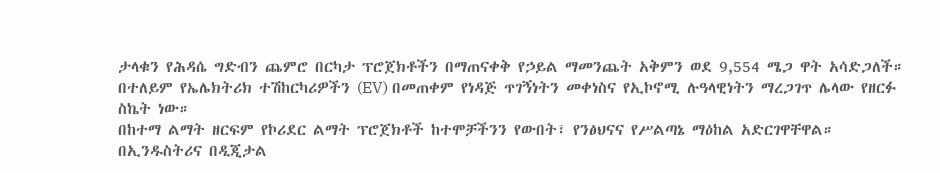ታላቁን የሕዳሴ ግድብን ጨምሮ በርካታ ፕሮጀክቶችን በማጠናቀቅ የኃይል ማመንጨት አቅምን ወደ 9,554 ሜጋ ዋት አሳድጋለች።
በተለይም የኤሌክትሪክ ተሽከርካሪዎችን (EV) በመጠቀም የነዳጅ ጥገኝነትን መቀነስና የኢኮኖሚ ሉዓላዊነትን ማረጋገጥ ሌላው የዘርፉ ስኬት ነው።
በከተማ ልማት ዘርፍም የኮሪደር ልማት ፕሮጀክቶች ከተሞቻችንን የውበት፣ የንፅህናና የሥልጣኔ ማዕከል አድርገዋቸዋል።
በኢንዱስትሪና በዲጂታል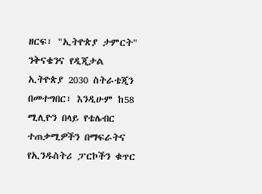ዘርፍ፣ "ኢትዮጵያ ታምርት" ንቅናቄንና የዲጂታል ኢትዮጵያ 2030 ስትራቴጂን በመተግበር፣ እንዲሁም ከ58 ሚሊዮን በላይ የቴሌብር ተጠቃሚዎችን በማፍራትና የኢንዱስትሪ ፓርኮችን ቁጥር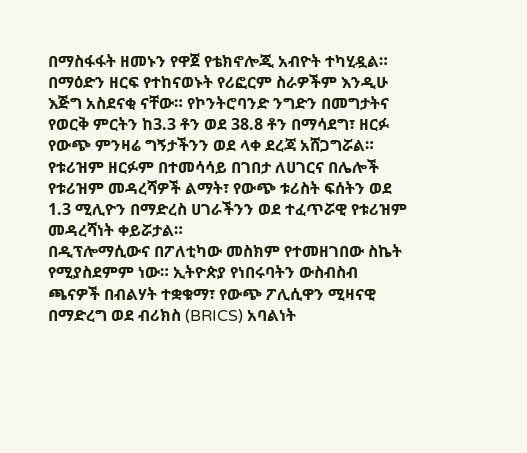በማስፋፋት ዘመኑን የዋጀ የቴክኖሎጂ አብዮት ተካሂዷል።
በማዕድን ዘርፍ የተከናወኑት የሪፎርም ስራዎችም እንዲሁ እጅግ አስደናቂ ናቸው። የኮንትሮባንድ ንግድን በመግታትና የወርቅ ምርትን ከ3.3 ቶን ወደ 38.8 ቶን በማሳደግ፣ ዘርፉ የውጭ ምንዛሬ ግኝታችንን ወደ ላቀ ደረጃ አሸጋግሯል።
የቱሪዝም ዘርፉም በተመሳሳይ በገበታ ለሀገርና በሌሎች የቱሪዝም መዳረሻዎች ልማት፣ የውጭ ቱሪስት ፍሰትን ወደ 1.3 ሚሊዮን በማድረስ ሀገራችንን ወደ ተፈጥሯዊ የቱሪዝም መዳረሻነት ቀይሯታል።
በዲፕሎማሲውና በፖለቲካው መስክም የተመዘገበው ስኬት የሚያስደምም ነው። ኢትዮጵያ የነበሩባትን ውስብስብ ጫናዎች በብልሃት ተቋቁማ፣ የውጭ ፖሊሲዋን ሚዛናዊ በማድረግ ወደ ብሪክስ (BRICS) አባልነት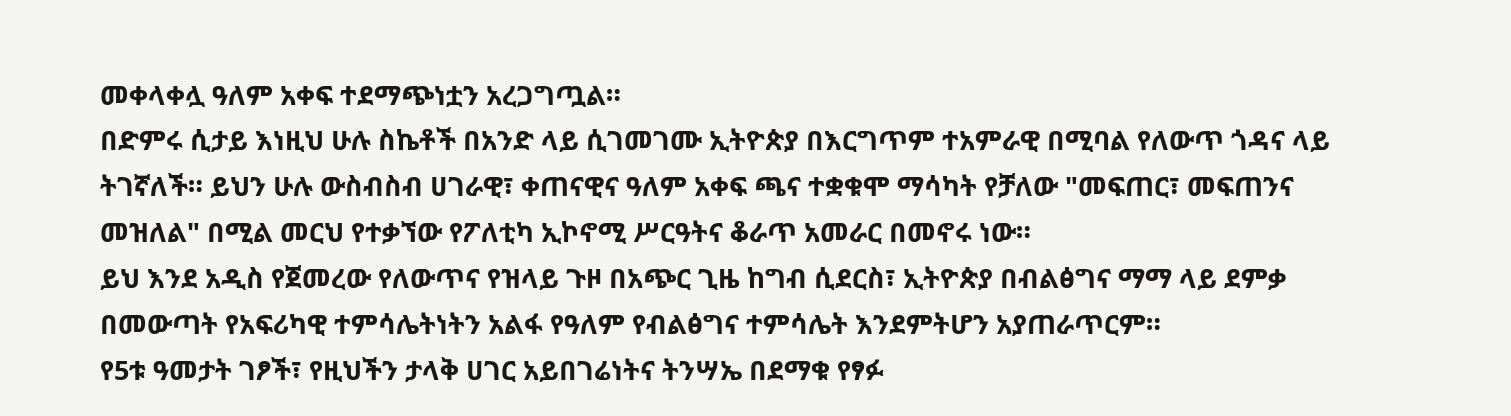መቀላቀሏ ዓለም አቀፍ ተደማጭነቷን አረጋግጧል።
በድምሩ ሲታይ እነዚህ ሁሉ ስኬቶች በአንድ ላይ ሲገመገሙ ኢትዮጵያ በእርግጥም ተአምራዊ በሚባል የለውጥ ጎዳና ላይ ትገኛለች። ይህን ሁሉ ውስብስብ ሀገራዊ፣ ቀጠናዊና ዓለም አቀፍ ጫና ተቋቁሞ ማሳካት የቻለው "መፍጠር፣ መፍጠንና መዝለል" በሚል መርህ የተቃኘው የፖለቲካ ኢኮኖሚ ሥርዓትና ቆራጥ አመራር በመኖሩ ነው።
ይህ እንደ አዲስ የጀመረው የለውጥና የዝላይ ጉዞ በአጭር ጊዜ ከግብ ሲደርስ፣ ኢትዮጵያ በብልፅግና ማማ ላይ ደምቃ በመውጣት የአፍሪካዊ ተምሳሌትነትን አልፋ የዓለም የብልፅግና ተምሳሌት እንደምትሆን አያጠራጥርም።
የ5ቱ ዓመታት ገፆች፣ የዚህችን ታላቅ ሀገር አይበገሬነትና ትንሣኤ በደማቁ የፃፉ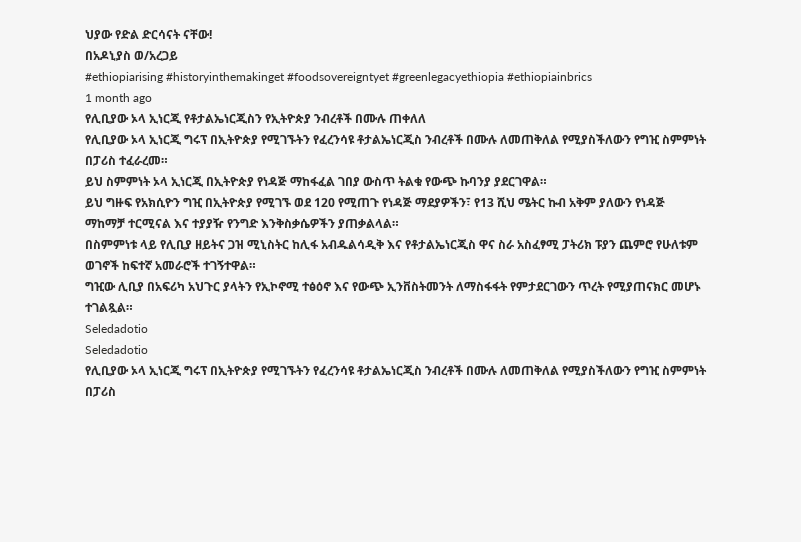ህያው የድል ድርሳናት ናቸው!
በአዶኒያስ ወ/አረጋይ
#ethiopiarising #historyinthemakinget #foodsovereigntyet #greenlegacyethiopia #ethiopiainbrics
1 month ago
የሊቢያው ኦላ ኢነርጂ የቶታልኤነርጂስን የኢትዮጵያ ንብረቶች በሙሉ ጠቀለለ
የሊቢያው ኦላ ኢነርጂ ግሩፕ በኢትዮጵያ የሚገኙትን የፈረንሳዩ ቶታልኤነርጂስ ንብረቶች በሙሉ ለመጠቅለል የሚያስችለውን የግዢ ስምምነት በፓሪስ ተፈራረመ።
ይህ ስምምነት ኦላ ኢነርጂ በኢትዮጵያ የነዳጅ ማከፋፈል ገበያ ውስጥ ትልቁ የውጭ ኩባንያ ያደርገዋል።
ይህ ግዙፍ የአክሲዮን ግዢ በኢትዮጵያ የሚገኙ ወደ 120 የሚጠጉ የነዳጅ ማደያዎችን፣ የ13 ሺህ ሜትር ኩብ አቅም ያለውን የነዳጅ ማከማቻ ተርሚናል እና ተያያዥ የንግድ እንቅስቃሴዎችን ያጠቃልላል።
በስምምነቱ ላይ የሊቢያ ዘይትና ጋዝ ሚኒስትር ከሊፋ አብዱልሳዲቅ እና የቶታልኤነርጂስ ዋና ስራ አስፈፃሚ ፓትሪክ ፑያን ጨምሮ የሁለቱም ወገኖች ከፍተኛ አመራሮች ተገኝተዋል።
ግዢው ሊቢያ በአፍሪካ አህጉር ያላትን የኢኮኖሚ ተፅዕኖ እና የውጭ ኢንቨስትመንት ለማስፋፋት የምታደርገውን ጥረት የሚያጠናክር መሆኑ ተገልጿል።
Seledadotio
Seledadotio
የሊቢያው ኦላ ኢነርጂ ግሩፕ በኢትዮጵያ የሚገኙትን የፈረንሳዩ ቶታልኤነርጂስ ንብረቶች በሙሉ ለመጠቅለል የሚያስችለውን የግዢ ስምምነት በፓሪስ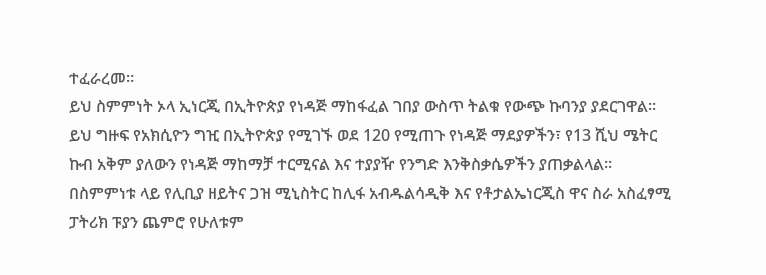ተፈራረመ።
ይህ ስምምነት ኦላ ኢነርጂ በኢትዮጵያ የነዳጅ ማከፋፈል ገበያ ውስጥ ትልቁ የውጭ ኩባንያ ያደርገዋል።
ይህ ግዙፍ የአክሲዮን ግዢ በኢትዮጵያ የሚገኙ ወደ 120 የሚጠጉ የነዳጅ ማደያዎችን፣ የ13 ሺህ ሜትር ኩብ አቅም ያለውን የነዳጅ ማከማቻ ተርሚናል እና ተያያዥ የንግድ እንቅስቃሴዎችን ያጠቃልላል።
በስምምነቱ ላይ የሊቢያ ዘይትና ጋዝ ሚኒስትር ከሊፋ አብዱልሳዲቅ እና የቶታልኤነርጂስ ዋና ስራ አስፈፃሚ ፓትሪክ ፑያን ጨምሮ የሁለቱም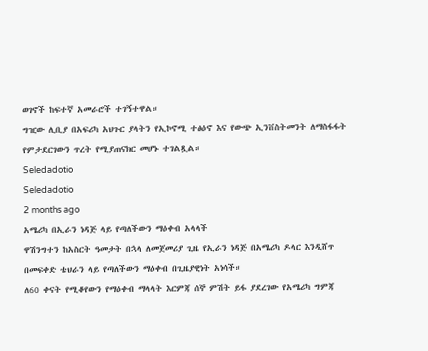ወገኖች ከፍተኛ አመራሮች ተገኝተዋል።
ግዢው ሊቢያ በአፍሪካ አህጉር ያላትን የኢኮኖሚ ተፅዕኖ እና የውጭ ኢንቨስትመንት ለማስፋፋት የምታደርገውን ጥረት የሚያጠናክር መሆኑ ተገልጿል።
Seledadotio
Seledadotio
2 months ago
አሜሪካ በኢራን ነዳጅ ላይ የጣለችውን ማዕቀብ አላላች
ዋሽንግተን ከአስርት ዓመታት በኋላ ለመጀመሪያ ጊዜ የኢራን ነዳጅ በአሜሪካ ዶላር እንዲሸጥ በመፍቀድ ቴህራን ላይ የጣለችውን ማዕቀብ በጊዜያዊነት አነሳች።
ለ60 ቀናት የሚቆየውን የማዕቀብ ማላላት እርምጃ ሰኞ ምሽት ይፋ ያደረገው የአሜሪካ ግምጃ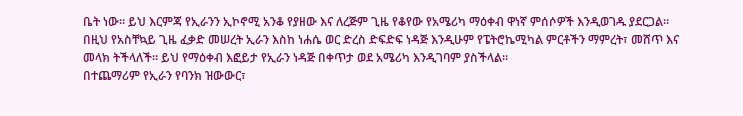ቤት ነው። ይህ እርምጃ የኢራንን ኢኮኖሚ አንቆ የያዘው እና ለረጅም ጊዜ የቆየው የአሜሪካ ማዕቀብ ዋነኛ ምሰሶዎች እንዲወገዱ ያደርጋል።
በዚህ የአስቸኳይ ጊዜ ፈቃድ መሠረት ኢራን እስከ ነሐሴ ወር ድረስ ድፍድፍ ነዳጅ እንዲሁም የፔትሮኬሚካል ምርቶችን ማምረት፣ መሸጥ እና መላክ ትችላለች። ይህ የማዕቀብ እፎይታ የኢራን ነዳጅ በቀጥታ ወደ አሜሪካ እንዲገባም ያስችላል።
በተጨማሪም የኢራን የባንክ ዝውውር፣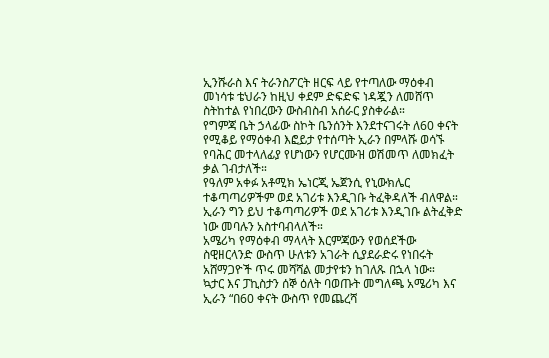ኢንሹራስ እና ትራንስፖርት ዘርፍ ላይ የተጣለው ማዕቀብ መነሳቱ ቴህራን ከዚህ ቀደም ድፍድፍ ነዳጇን ለመሸጥ ስትከተል የነበረውን ውስብስብ አሰራር ያስቀራል።
የግምጃ ቤት ኃላፊው ስኮት ቤንሰንት እንደተናገሩት ለ60 ቀናት የሚቆይ የማዕቀብ እፎይታ የተሰጣት ኢራን በምላሹ ወሳኙ የባሕር መተላለፊያ የሆነውን የሆርሙዝ ወሽመጥ ለመክፈት ቃል ገብታለች።
የዓለም አቀፉ አቶሚክ ኤነርጂ ኤጀንሲ የኒውክሌር ተቆጣጣሪዎችም ወደ አገሪቱ እንዲገቡ ትፈቅዳለች ብለዋል።
ኢራን ግን ይህ ተቆጣጣሪዎች ወደ አገሪቱ እንዲገቡ ልትፈቅድ ነው መባሉን አስተባብላለች።
አሜሪካ የማዕቀብ ማላላት እርምጃውን የወሰደችው ስዊዘርላንድ ውስጥ ሁለቱን አገራት ሲያደራድሩ የነበሩት አሸማጋዮች ጥሩ መሻሻል መታየቱን ከገለጹ በኋላ ነው።
ኳታር እና ፓኪስታን ሰኞ ዕለት ባወጡት መግለጫ አሜሪካ እና ኢራን “በ60 ቀናት ውስጥ የመጨረሻ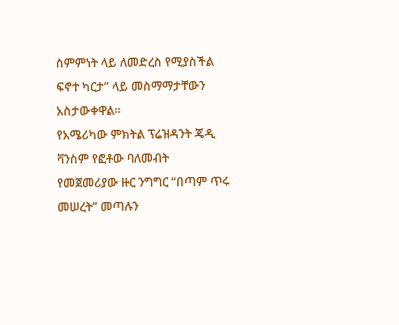ስምምነት ላይ ለመድረስ የሚያስችል ፍኖተ ካርታ” ላይ መስማማታቸውን አስታውቀዋል።
የአሜሪካው ምክትል ፕሬዝዳንት ጄዲ ቫንስም የፎቶው ባለመብት የመጀመሪያው ዙር ንግግር “በጣም ጥሩ መሠረት” መጣሉን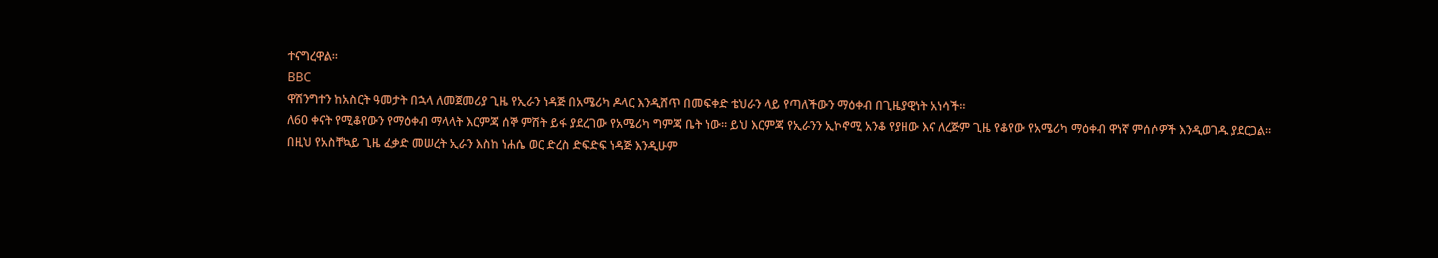ተናግረዋል።
BBC
ዋሽንግተን ከአስርት ዓመታት በኋላ ለመጀመሪያ ጊዜ የኢራን ነዳጅ በአሜሪካ ዶላር እንዲሸጥ በመፍቀድ ቴህራን ላይ የጣለችውን ማዕቀብ በጊዜያዊነት አነሳች።
ለ60 ቀናት የሚቆየውን የማዕቀብ ማላላት እርምጃ ሰኞ ምሽት ይፋ ያደረገው የአሜሪካ ግምጃ ቤት ነው። ይህ እርምጃ የኢራንን ኢኮኖሚ አንቆ የያዘው እና ለረጅም ጊዜ የቆየው የአሜሪካ ማዕቀብ ዋነኛ ምሰሶዎች እንዲወገዱ ያደርጋል።
በዚህ የአስቸኳይ ጊዜ ፈቃድ መሠረት ኢራን እስከ ነሐሴ ወር ድረስ ድፍድፍ ነዳጅ እንዲሁም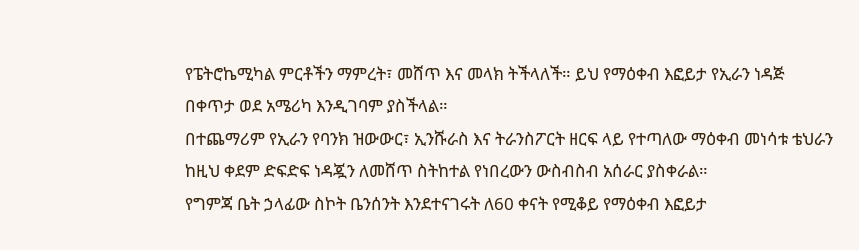የፔትሮኬሚካል ምርቶችን ማምረት፣ መሸጥ እና መላክ ትችላለች። ይህ የማዕቀብ እፎይታ የኢራን ነዳጅ በቀጥታ ወደ አሜሪካ እንዲገባም ያስችላል።
በተጨማሪም የኢራን የባንክ ዝውውር፣ ኢንሹራስ እና ትራንስፖርት ዘርፍ ላይ የተጣለው ማዕቀብ መነሳቱ ቴህራን ከዚህ ቀደም ድፍድፍ ነዳጇን ለመሸጥ ስትከተል የነበረውን ውስብስብ አሰራር ያስቀራል።
የግምጃ ቤት ኃላፊው ስኮት ቤንሰንት እንደተናገሩት ለ60 ቀናት የሚቆይ የማዕቀብ እፎይታ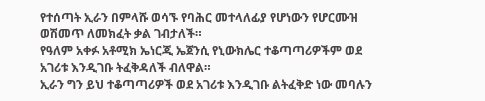የተሰጣት ኢራን በምላሹ ወሳኙ የባሕር መተላለፊያ የሆነውን የሆርሙዝ ወሽመጥ ለመክፈት ቃል ገብታለች።
የዓለም አቀፉ አቶሚክ ኤነርጂ ኤጀንሲ የኒውክሌር ተቆጣጣሪዎችም ወደ አገሪቱ እንዲገቡ ትፈቅዳለች ብለዋል።
ኢራን ግን ይህ ተቆጣጣሪዎች ወደ አገሪቱ እንዲገቡ ልትፈቅድ ነው መባሉን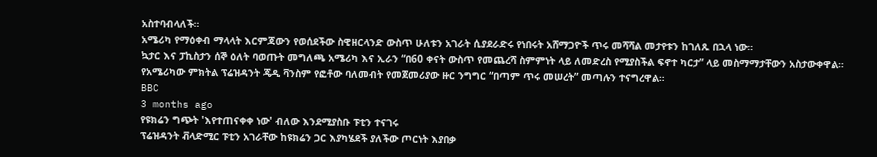አስተባብላለች።
አሜሪካ የማዕቀብ ማላላት እርምጃውን የወሰደችው ስዊዘርላንድ ውስጥ ሁለቱን አገራት ሲያደራድሩ የነበሩት አሸማጋዮች ጥሩ መሻሻል መታየቱን ከገለጹ በኋላ ነው።
ኳታር እና ፓኪስታን ሰኞ ዕለት ባወጡት መግለጫ አሜሪካ እና ኢራን “በ60 ቀናት ውስጥ የመጨረሻ ስምምነት ላይ ለመድረስ የሚያስችል ፍኖተ ካርታ” ላይ መስማማታቸውን አስታውቀዋል።
የአሜሪካው ምክትል ፕሬዝዳንት ጄዲ ቫንስም የፎቶው ባለመብት የመጀመሪያው ዙር ንግግር “በጣም ጥሩ መሠረት” መጣሉን ተናግረዋል።
BBC
3 months ago
የዩክሬን ግጭት 'እየተጠናቀቀ ነው' ብለው እንደሚያስቡ ፑቲን ተናገሩ
ፕሬዝዳንት ቭላድሚር ፑቲን አገራቸው ከዩክሬን ጋር እያካሄደች ያለችው ጦርነት እያበቃ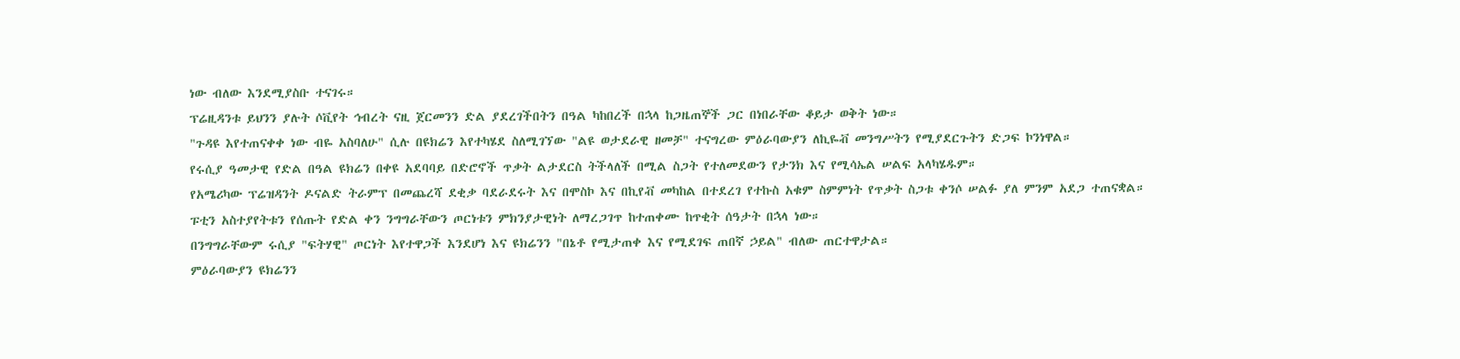ነው ብለው እንደሚያስቡ ተናገሩ።
ፕሬዚዳንቱ ይህንን ያሉት ሶቪየት ኅብረት ናዚ ጀርመንን ድል ያደረገችበትን በዓል ካከበረች በኋላ ከጋዜጠኞች ጋር በነበራቸው ቆይታ ወቅት ነው።
"ጉዳዩ እየተጠናቀቀ ነው ብዬ አስባለሁ" ሲሉ በዩክሬን እየተካሄደ ስለሚገኘው "ልዩ ወታደራዊ ዘመቻ" ተናግረው ምዕራባውያን ለኪዬቭ መንግሥትን የሚያደርጉትን ድጋፍ ኮንነዋል።
የሩሲያ ዓመታዊ የድል በዓል ዩክሬን በቀዩ አደባባይ በድሮኖች ጥቃት ልታደርስ ትችላለች በሚል ስጋት የተለመደውን የታንክ እና የሚሳኤል ሠልፍ አላካሄዱም።
የአሜሪካው ፕሬዝዳንት ዶናልድ ትራምፕ በመጨረሻ ደቂቃ ባደራደሩት እና በሞስኮ እና በኪየቭ መካከል በተደረገ የተኩስ አቁም ስምምነት የጥቃት ስጋቱ ቀንሶ ሠልፉ ያለ ምንም አደጋ ተጠናቋል።
ፑቲን አስተያየትቱን የሰጡት የድል ቀን ንግግራቸውን ጦርነቱን ምክንያታዊነት ለማረጋገጥ ከተጠቀሙ ከጥቂት ሰዓታት በኋላ ነው።
በንግግራቸውም ሩሲያ "ፍትሃዊ" ጦርነት እየተዋጋች እንደሆነ እና ዩክሬንን "በኔቶ የሚታጠቀ እና የሚደገፍ ጠበኛ ኃይል" ብለው ጠርተዋታል።
ምዕራባውያን ዩክሬንን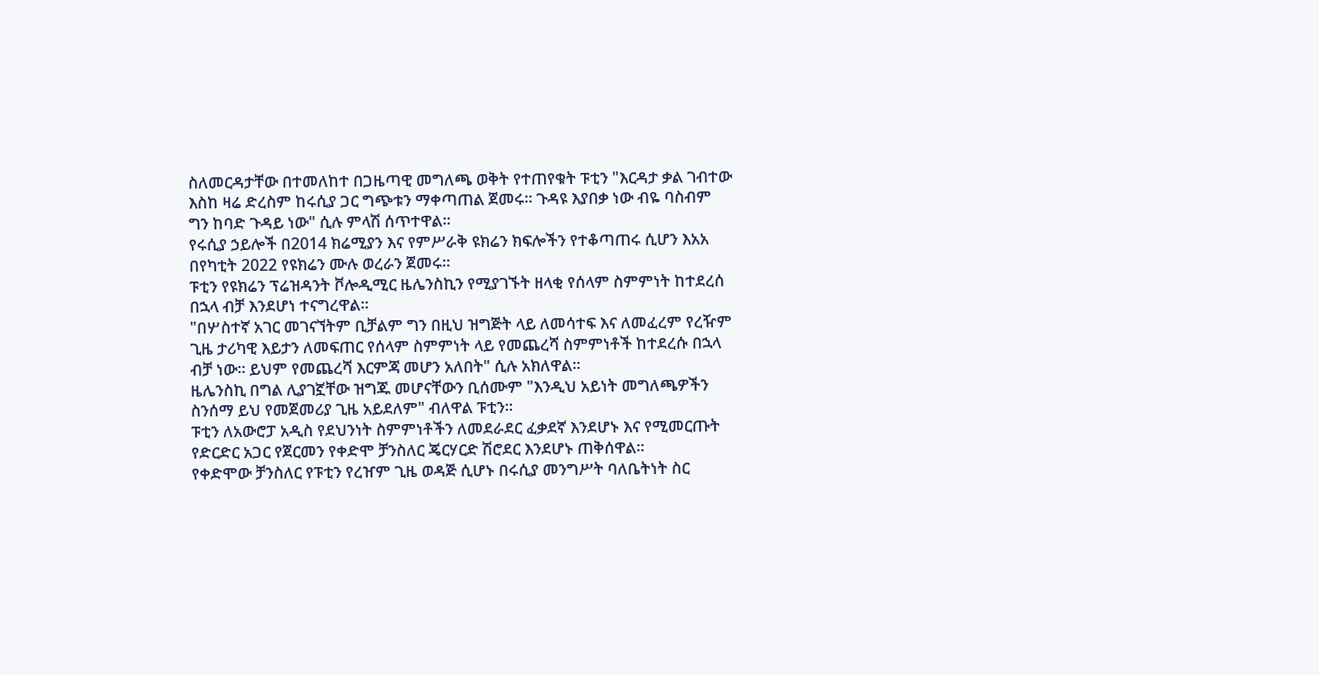ስለመርዳታቸው በተመለከተ በጋዜጣዊ መግለጫ ወቅት የተጠየቁት ፑቲን "እርዳታ ቃል ገብተው እስከ ዛሬ ድረስም ከሩሲያ ጋር ግጭቱን ማቀጣጠል ጀመሩ። ጉዳዩ እያበቃ ነው ብዬ ባስብም ግን ከባድ ጉዳይ ነው" ሲሉ ምላሽ ሰጥተዋል።
የሩሲያ ኃይሎች በ2014 ክሬሚያን እና የምሥራቅ ዩክሬን ክፍሎችን የተቆጣጠሩ ሲሆን እአአ በየካቲት 2022 የዩክሬን ሙሉ ወረራን ጀመሩ።
ፑቲን የዩክሬን ፕሬዝዳንት ቮሎዲሚር ዜሌንስኪን የሚያገኙት ዘላቂ የሰላም ስምምነት ከተደረሰ በኋላ ብቻ እንደሆነ ተናግረዋል።
"በሦስተኛ አገር መገናኘትም ቢቻልም ግን በዚህ ዝግጅት ላይ ለመሳተፍ እና ለመፈረም የረዥም ጊዜ ታሪካዊ እይታን ለመፍጠር የሰላም ስምምነት ላይ የመጨረሻ ስምምነቶች ከተደረሱ በኋላ ብቻ ነው። ይህም የመጨረሻ እርምጃ መሆን አለበት" ሲሉ አክለዋል።
ዜሌንስኪ በግል ሊያገኟቸው ዝግጁ መሆናቸውን ቢሰሙም "እንዲህ አይነት መግለጫዎችን ስንሰማ ይህ የመጀመሪያ ጊዜ አይደለም" ብለዋል ፑቲን።
ፑቲን ለአውሮፓ አዲስ የደህንነት ስምምነቶችን ለመደራደር ፈቃደኛ እንደሆኑ እና የሚመርጡት የድርድር አጋር የጀርመን የቀድሞ ቻንስለር ጄርሃርድ ሽሮደር እንደሆኑ ጠቅሰዋል።
የቀድሞው ቻንስለር የፑቲን የረዠም ጊዜ ወዳጅ ሲሆኑ በሩሲያ መንግሥት ባለቤትነት ስር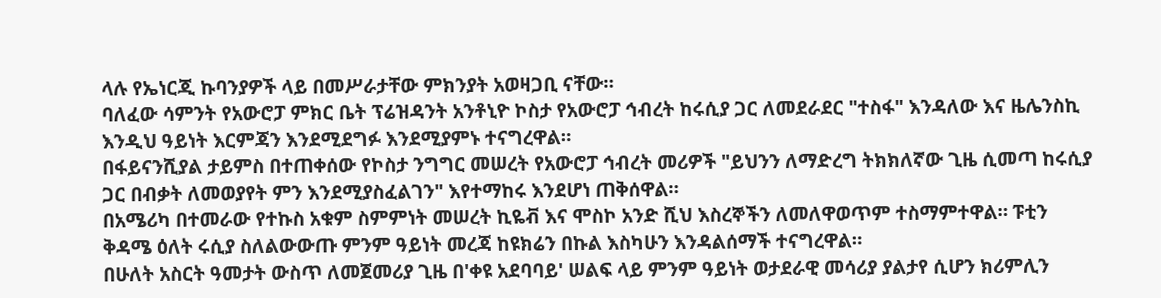ላሉ የኤነርጂ ኩባንያዎች ላይ በመሥራታቸው ምክንያት አወዛጋቢ ናቸው።
ባለፈው ሳምንት የአውሮፓ ምክር ቤት ፕሬዝዳንት አንቶኒዮ ኮስታ የአውሮፓ ኅብረት ከሩሲያ ጋር ለመደራደር "ተስፋ" እንዳለው እና ዜሌንስኪ እንዲህ ዓይነት እርምጃን እንደሚደግፉ እንደሚያምኑ ተናግረዋል።
በፋይናንሺያል ታይምስ በተጠቀሰው የኮስታ ንግግር መሠረት የአውሮፓ ኅብረት መሪዎች "ይህንን ለማድረግ ትክክለኛው ጊዜ ሲመጣ ከሩሲያ ጋር በብቃት ለመወያየት ምን እንደሚያስፈልገን" እየተማከሩ እንደሆነ ጠቅሰዋል።
በአሜሪካ በተመራው የተኩስ አቁም ስምምነት መሠረት ኪዬቭ እና ሞስኮ አንድ ሺህ እስረኞችን ለመለዋወጥም ተስማምተዋል። ፑቲን ቅዳሜ ዕለት ሩሲያ ስለልውውጡ ምንም ዓይነት መረጃ ከዩክሬን በኩል እስካሁን እንዳልሰማች ተናግረዋል።
በሁለት አስርት ዓመታት ውስጥ ለመጀመሪያ ጊዜ በ'ቀዩ አደባባይ' ሠልፍ ላይ ምንም ዓይነት ወታደራዊ መሳሪያ ያልታየ ሲሆን ክሪምሊን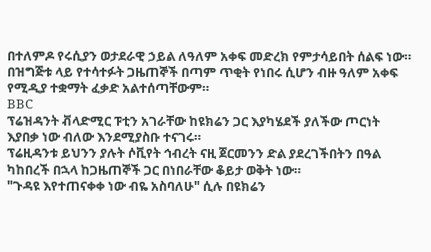በተለምዶ የሩሲያን ወታደራዊ ኃይል ለዓለም አቀፍ መድረክ የምታሳይበት ሰልፍ ነው።
በዝግጅቱ ላይ የተሳተፉት ጋዜጠኞች በጣም ጥቂት የነበሩ ሲሆን ብዙ ዓለም አቀፍ የሚዲያ ተቋማት ፈቃድ አልተሰጣቸውም።
BBC
ፕሬዝዳንት ቭላድሚር ፑቲን አገራቸው ከዩክሬን ጋር እያካሄደች ያለችው ጦርነት እያበቃ ነው ብለው እንደሚያስቡ ተናገሩ።
ፕሬዚዳንቱ ይህንን ያሉት ሶቪየት ኅብረት ናዚ ጀርመንን ድል ያደረገችበትን በዓል ካከበረች በኋላ ከጋዜጠኞች ጋር በነበራቸው ቆይታ ወቅት ነው።
"ጉዳዩ እየተጠናቀቀ ነው ብዬ አስባለሁ" ሲሉ በዩክሬን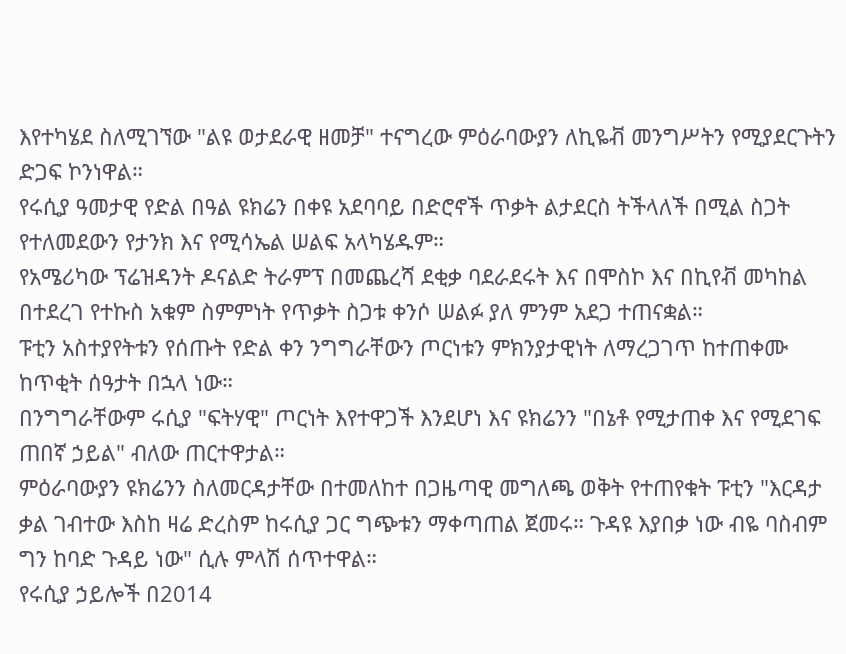እየተካሄደ ስለሚገኘው "ልዩ ወታደራዊ ዘመቻ" ተናግረው ምዕራባውያን ለኪዬቭ መንግሥትን የሚያደርጉትን ድጋፍ ኮንነዋል።
የሩሲያ ዓመታዊ የድል በዓል ዩክሬን በቀዩ አደባባይ በድሮኖች ጥቃት ልታደርስ ትችላለች በሚል ስጋት የተለመደውን የታንክ እና የሚሳኤል ሠልፍ አላካሄዱም።
የአሜሪካው ፕሬዝዳንት ዶናልድ ትራምፕ በመጨረሻ ደቂቃ ባደራደሩት እና በሞስኮ እና በኪየቭ መካከል በተደረገ የተኩስ አቁም ስምምነት የጥቃት ስጋቱ ቀንሶ ሠልፉ ያለ ምንም አደጋ ተጠናቋል።
ፑቲን አስተያየትቱን የሰጡት የድል ቀን ንግግራቸውን ጦርነቱን ምክንያታዊነት ለማረጋገጥ ከተጠቀሙ ከጥቂት ሰዓታት በኋላ ነው።
በንግግራቸውም ሩሲያ "ፍትሃዊ" ጦርነት እየተዋጋች እንደሆነ እና ዩክሬንን "በኔቶ የሚታጠቀ እና የሚደገፍ ጠበኛ ኃይል" ብለው ጠርተዋታል።
ምዕራባውያን ዩክሬንን ስለመርዳታቸው በተመለከተ በጋዜጣዊ መግለጫ ወቅት የተጠየቁት ፑቲን "እርዳታ ቃል ገብተው እስከ ዛሬ ድረስም ከሩሲያ ጋር ግጭቱን ማቀጣጠል ጀመሩ። ጉዳዩ እያበቃ ነው ብዬ ባስብም ግን ከባድ ጉዳይ ነው" ሲሉ ምላሽ ሰጥተዋል።
የሩሲያ ኃይሎች በ2014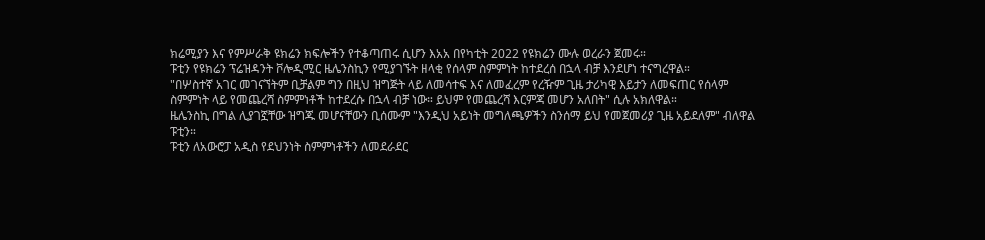ክሬሚያን እና የምሥራቅ ዩክሬን ክፍሎችን የተቆጣጠሩ ሲሆን እአአ በየካቲት 2022 የዩክሬን ሙሉ ወረራን ጀመሩ።
ፑቲን የዩክሬን ፕሬዝዳንት ቮሎዲሚር ዜሌንስኪን የሚያገኙት ዘላቂ የሰላም ስምምነት ከተደረሰ በኋላ ብቻ እንደሆነ ተናግረዋል።
"በሦስተኛ አገር መገናኘትም ቢቻልም ግን በዚህ ዝግጅት ላይ ለመሳተፍ እና ለመፈረም የረዥም ጊዜ ታሪካዊ እይታን ለመፍጠር የሰላም ስምምነት ላይ የመጨረሻ ስምምነቶች ከተደረሱ በኋላ ብቻ ነው። ይህም የመጨረሻ እርምጃ መሆን አለበት" ሲሉ አክለዋል።
ዜሌንስኪ በግል ሊያገኟቸው ዝግጁ መሆናቸውን ቢሰሙም "እንዲህ አይነት መግለጫዎችን ስንሰማ ይህ የመጀመሪያ ጊዜ አይደለም" ብለዋል ፑቲን።
ፑቲን ለአውሮፓ አዲስ የደህንነት ስምምነቶችን ለመደራደር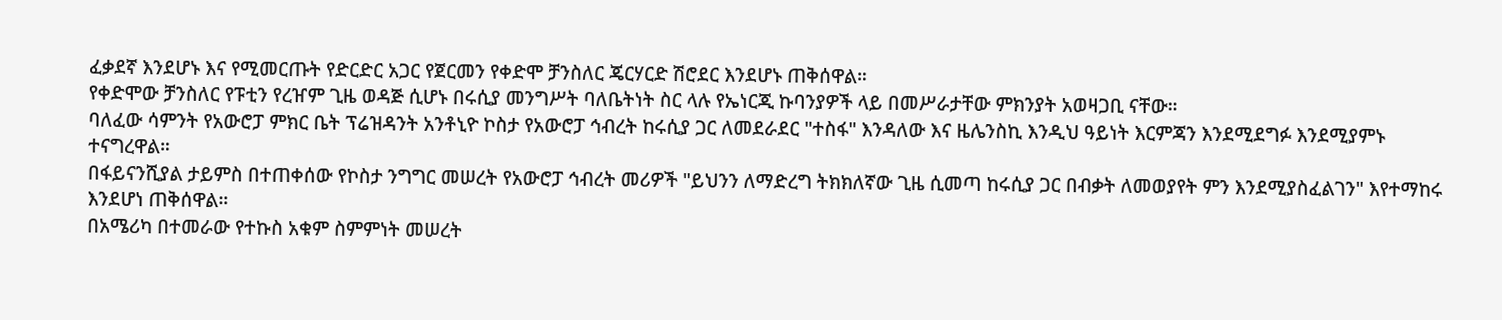ፈቃደኛ እንደሆኑ እና የሚመርጡት የድርድር አጋር የጀርመን የቀድሞ ቻንስለር ጄርሃርድ ሽሮደር እንደሆኑ ጠቅሰዋል።
የቀድሞው ቻንስለር የፑቲን የረዠም ጊዜ ወዳጅ ሲሆኑ በሩሲያ መንግሥት ባለቤትነት ስር ላሉ የኤነርጂ ኩባንያዎች ላይ በመሥራታቸው ምክንያት አወዛጋቢ ናቸው።
ባለፈው ሳምንት የአውሮፓ ምክር ቤት ፕሬዝዳንት አንቶኒዮ ኮስታ የአውሮፓ ኅብረት ከሩሲያ ጋር ለመደራደር "ተስፋ" እንዳለው እና ዜሌንስኪ እንዲህ ዓይነት እርምጃን እንደሚደግፉ እንደሚያምኑ ተናግረዋል።
በፋይናንሺያል ታይምስ በተጠቀሰው የኮስታ ንግግር መሠረት የአውሮፓ ኅብረት መሪዎች "ይህንን ለማድረግ ትክክለኛው ጊዜ ሲመጣ ከሩሲያ ጋር በብቃት ለመወያየት ምን እንደሚያስፈልገን" እየተማከሩ እንደሆነ ጠቅሰዋል።
በአሜሪካ በተመራው የተኩስ አቁም ስምምነት መሠረት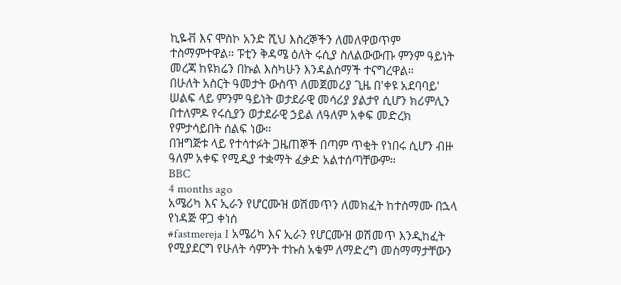ኪዬቭ እና ሞስኮ አንድ ሺህ እስረኞችን ለመለዋወጥም ተስማምተዋል። ፑቲን ቅዳሜ ዕለት ሩሲያ ስለልውውጡ ምንም ዓይነት መረጃ ከዩክሬን በኩል እስካሁን እንዳልሰማች ተናግረዋል።
በሁለት አስርት ዓመታት ውስጥ ለመጀመሪያ ጊዜ በ'ቀዩ አደባባይ' ሠልፍ ላይ ምንም ዓይነት ወታደራዊ መሳሪያ ያልታየ ሲሆን ክሪምሊን በተለምዶ የሩሲያን ወታደራዊ ኃይል ለዓለም አቀፍ መድረክ የምታሳይበት ሰልፍ ነው።
በዝግጅቱ ላይ የተሳተፉት ጋዜጠኞች በጣም ጥቂት የነበሩ ሲሆን ብዙ ዓለም አቀፍ የሚዲያ ተቋማት ፈቃድ አልተሰጣቸውም።
BBC
4 months ago
አሜሪካ እና ኢራን የሆርሙዝ ወሽመጥን ለመክፈት ከተስማሙ በኋላ የነዳጅ ዋጋ ቀነሰ
#fastmereja I አሜሪካ እና ኢራን የሆርሙዝ ወሽመጥ እንዲከፈት የሚያደርግ የሁለት ሳምንት ተኩስ አቁም ለማድረግ መስማማታቸውን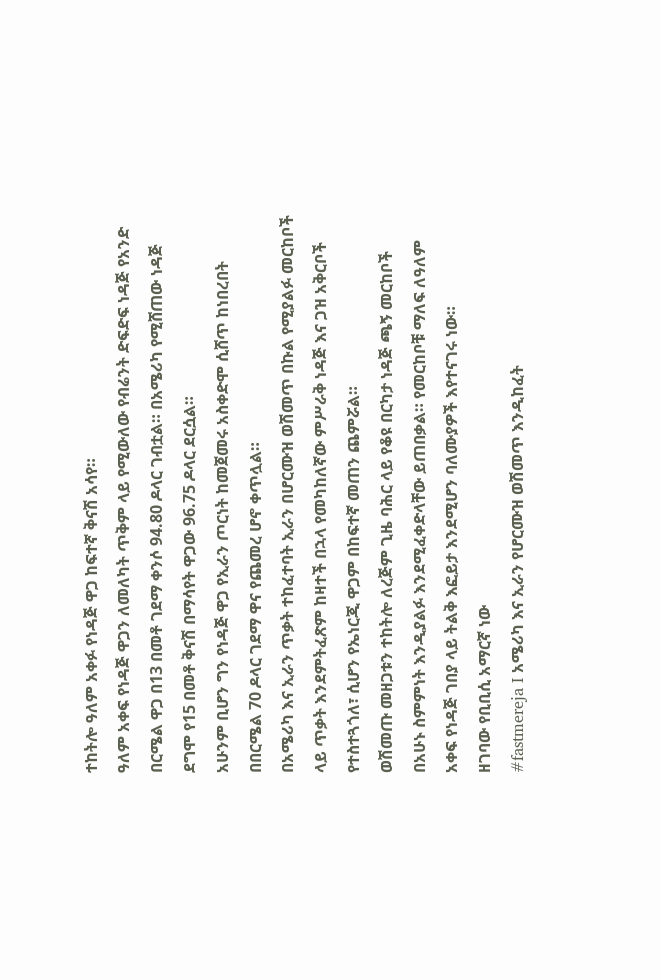ተከትሎ ዓለም አቀፉ የነዳጅ ዋጋ ከፍተኛ ቅናሽ አሳየ።
ዓለም አቀፍ የነዳጅ ዋጋን ለመለካት ጥቅም ላይ የሚውለው የብሬንት ድፍድፍ ነዳጅ የአንድ በርሜል ዋጋ በ13 በመቶ ገደማ ቀንሶ 94.80 ዶላር ገብቷል። በአሜሪካ የሚሸጠው ነዳጅ ደግሞ የ15 በመቶ ቅናሽ በማሳየት ዋጋው 96.75 ዶላር ደርሷል።
አሁንም ቢሆን ግን የነዳጅ ዋጋ የኢራን ጦርነት ከመጀመሩ አስቀድሞ ሲሸጥ ከነበረበት በበርሜል 70 ዶላር ገደማ ዋና የጨመረ ሆኖ ቀጥሏል።
በአሜሪካ እና ኢራን ጥቃት ተከፈተባት ኢራን በሆርሙዝ ወሽመጥ በኩል የሚያልፉ መርከቦች ላይ ጥቃት እንደምትፈጽም ከዛተች በኋላ የመካከለኛው ምሥራቅ ነዳጅ እና ጋዝ አቅርቦች የተስተጓጎለ፣ ሲሆን የኤነርጂ ዋጋም በከፍተኛ መጠን ጨምሯል።
ወሽመጡ መዘጋቱን ተከትሎ ለረጅም ጊዜ ባሕር ላይ የቆዩ በርካታ ነዳጅ ጫኝ መርከቦች በአሁኑ ስምምነት እንዲያልፉ እንደሚፈቀድላቸው ይጠበቃል። የመርከቦቹ ማለፍ ለዓለም አቀፍ የነዳጅ ገበያ ላይ ትልቅ እፎይታ እንደሚሆን ባለሙያዎች እየተናገሩ ነው።
ዘገባው የቢቢሲ አማርኛ ነው
#fastmereja I አሜሪካ እና ኢራን የሆርሙዝ ወሽመጥ እንዲከፈት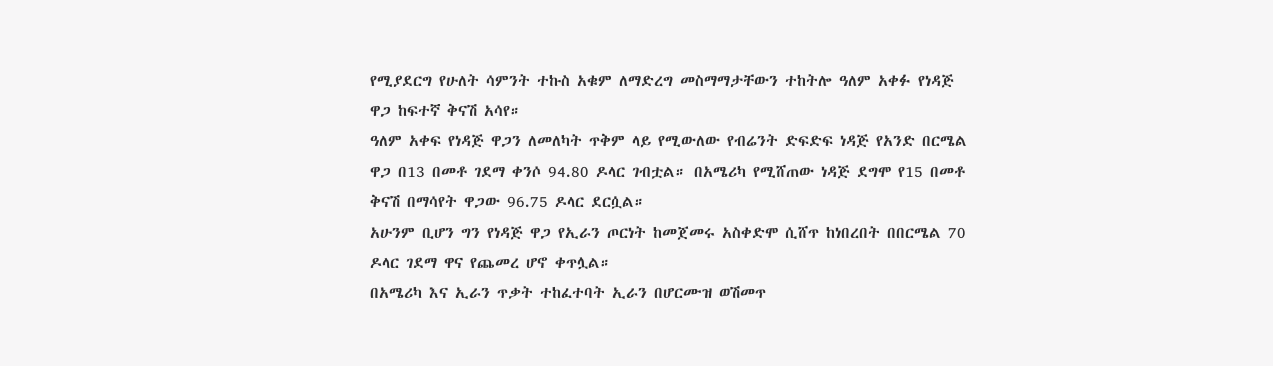የሚያደርግ የሁለት ሳምንት ተኩስ አቁም ለማድረግ መስማማታቸውን ተከትሎ ዓለም አቀፉ የነዳጅ ዋጋ ከፍተኛ ቅናሽ አሳየ።
ዓለም አቀፍ የነዳጅ ዋጋን ለመለካት ጥቅም ላይ የሚውለው የብሬንት ድፍድፍ ነዳጅ የአንድ በርሜል ዋጋ በ13 በመቶ ገደማ ቀንሶ 94.80 ዶላር ገብቷል። በአሜሪካ የሚሸጠው ነዳጅ ደግሞ የ15 በመቶ ቅናሽ በማሳየት ዋጋው 96.75 ዶላር ደርሷል።
አሁንም ቢሆን ግን የነዳጅ ዋጋ የኢራን ጦርነት ከመጀመሩ አስቀድሞ ሲሸጥ ከነበረበት በበርሜል 70 ዶላር ገደማ ዋና የጨመረ ሆኖ ቀጥሏል።
በአሜሪካ እና ኢራን ጥቃት ተከፈተባት ኢራን በሆርሙዝ ወሽመጥ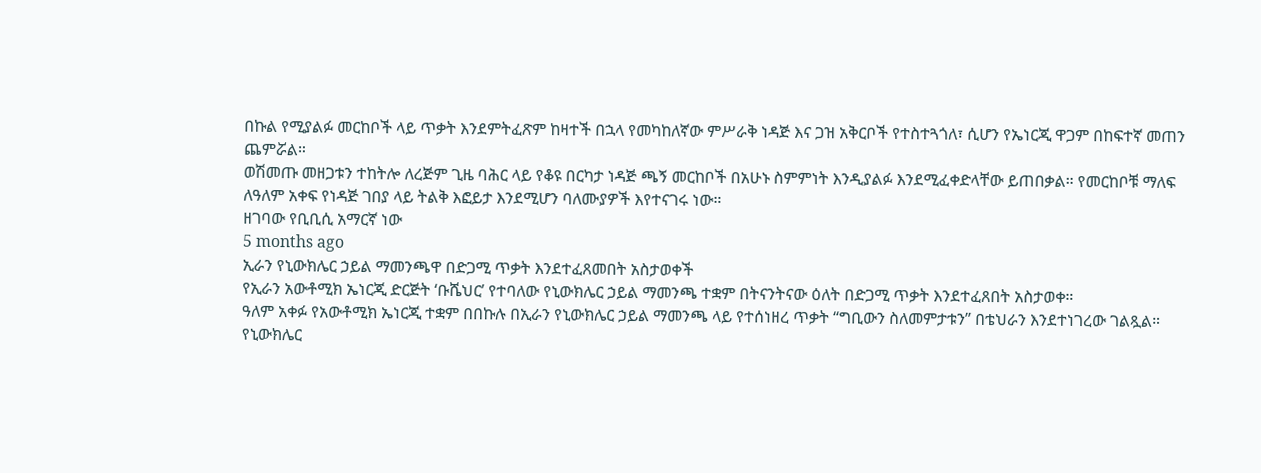በኩል የሚያልፉ መርከቦች ላይ ጥቃት እንደምትፈጽም ከዛተች በኋላ የመካከለኛው ምሥራቅ ነዳጅ እና ጋዝ አቅርቦች የተስተጓጎለ፣ ሲሆን የኤነርጂ ዋጋም በከፍተኛ መጠን ጨምሯል።
ወሽመጡ መዘጋቱን ተከትሎ ለረጅም ጊዜ ባሕር ላይ የቆዩ በርካታ ነዳጅ ጫኝ መርከቦች በአሁኑ ስምምነት እንዲያልፉ እንደሚፈቀድላቸው ይጠበቃል። የመርከቦቹ ማለፍ ለዓለም አቀፍ የነዳጅ ገበያ ላይ ትልቅ እፎይታ እንደሚሆን ባለሙያዎች እየተናገሩ ነው።
ዘገባው የቢቢሲ አማርኛ ነው
5 months ago
ኢራን የኒውክሌር ኃይል ማመንጫዋ በድጋሚ ጥቃት እንደተፈጸመበት አስታወቀች
የኢራን አውቶሚክ ኤነርጂ ድርጅት ‘ቡሼህር’ የተባለው የኒውክሌር ኃይል ማመንጫ ተቋም በትናንትናው ዕለት በድጋሚ ጥቃት እንደተፈጸበት አስታወቀ።
ዓለም አቀፉ የአውቶሚክ ኤነርጂ ተቋም በበኩሉ በኢራን የኒውክሌር ኃይል ማመንጫ ላይ የተሰነዘረ ጥቃት “ግቢውን ስለመምታቱን” በቴህራን እንደተነገረው ገልጿል።
የኒውክሌር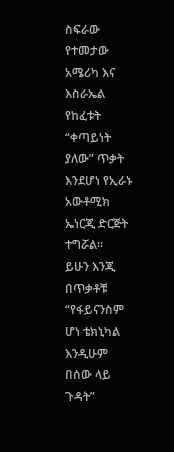ስፍራው የተመታው አሜሪካ እና እስራኤል የከፈቱት “ቀጣይነት ያለው” ጥቃት እንደሆነ የኢራኑ አውቶሚክ ኤነርጂ ድርጅት ተግሯል።
ይሁን እንጂ በጥቃቶቹ “የፋይናንስም ሆነ ቴክኒካል እንዲሁም በሰው ላይ ጉዳት”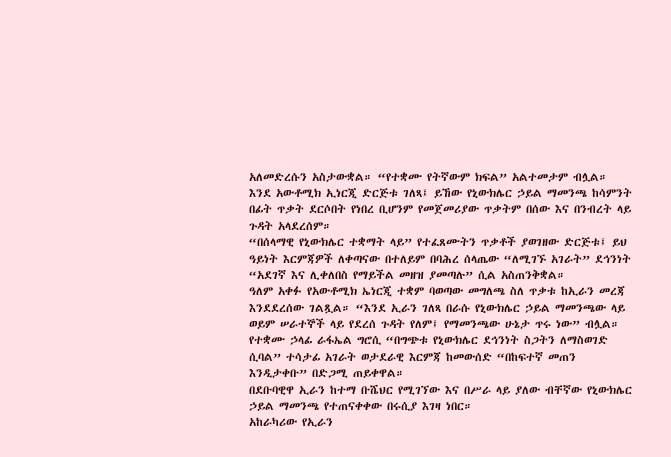አለመድረሱን አስታውቋል። “የተቋሙ የትኛውም ክፍል” አልተመታም ብሏል።
እንደ አውቶሚክ ኢነርጂ ድርጅቱ ገለጻ፤ ይኸው የኒውክሌር ኃይል ማመንጫ ከሳምንት በፊት ጥቃት ደርሶበት የነበረ ቢሆንም የመጀመሪያው ጥቃትም በሰው እና በንብረት ላይ ጉዳት አላደረሰም።
“በሰላማዊ የኒውክሌር ተቋማት ላይ” የተፈጸሙትን ጥቃቶች ያወገዘው ድርጅቱ፤ ይህ ዓይነት እርምጃዎች ለቀጣናው በተለይም በባሕረ ሰላጤው “ለሚገኙ አገራት” ደኅንነት “አደገኛ እና ሊቀለበስ የማይችል መዘዝ ያመጣሉ” ሲል አስጠንቅቋል።
ዓለም አቀፉ የአውቶሚክ ኤነርጂ ተቋም ባወጣው መግለጫ ስለ ጥቃቱ ከኢራን መረጃ እንደደረሰው ገልጿል። “እንደ ኢራን ገለጻ በራሱ የኒውክሌር ኃይል ማመንጫው ላይ ወይም ሠራተኞች ላይ የደረሰ ጉዳት የለም፤ የማመንጫው ሁኔታ ጥሩ ነው” ብሏል።
የተቋሙ ኃላፊ ራፋኤል ግሮሲ “በግጭቱ የኒውክሌር ደኅንነት ስጋትን ለማስወገድ ሲባል” ተሳታፊ አገራት ወታደራዊ እርምጃ ከመውሰድ “በከፍተኛ መጠን እንዲታቀቡ” በድጋሚ ጠይቀዋል።
በደቡባዊዋ ኢራን ከተማ ቡሼህር የሚገኘው እና በሥራ ላይ ያለው ብቸኛው የኒውክሌር ኃይል ማመንጫ የተጠናቀቀው በሩሲያ እገዛ ነበር።
አከራካሪው የኢራን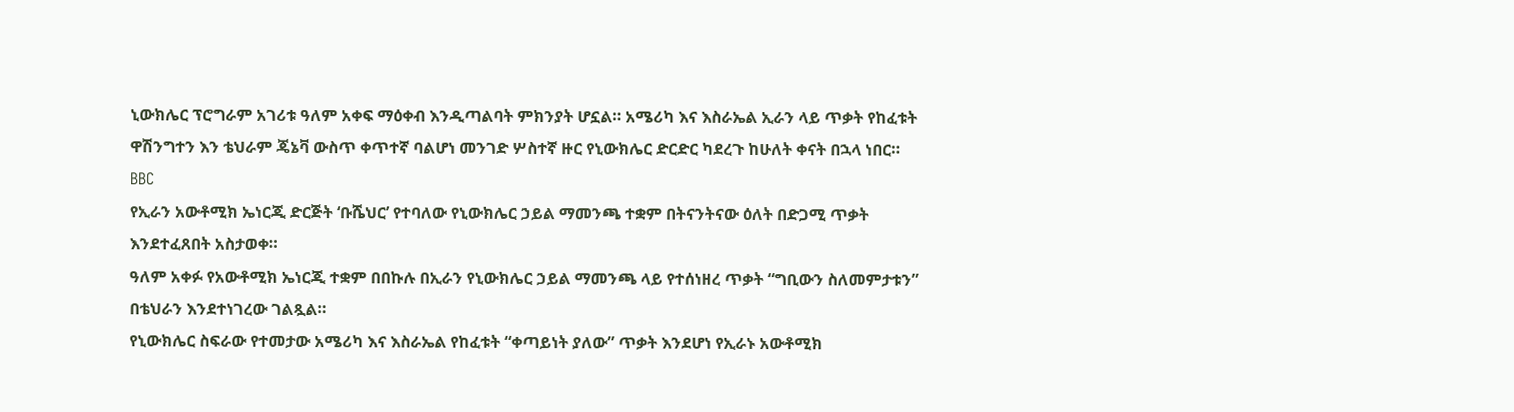ኒውክሌር ፕሮግራም አገሪቱ ዓለም አቀፍ ማዕቀብ እንዲጣልባት ምክንያት ሆኗል። አሜሪካ እና እስራኤል ኢራን ላይ ጥቃት የከፈቱት ዋሽንግተን እን ቴህራም ጄኔቫ ውስጥ ቀጥተኛ ባልሆነ መንገድ ሦስተኛ ዙር የኒውክሌር ድርድር ካደረጉ ከሁለት ቀናት በኋላ ነበር።
BBC
የኢራን አውቶሚክ ኤነርጂ ድርጅት ‘ቡሼህር’ የተባለው የኒውክሌር ኃይል ማመንጫ ተቋም በትናንትናው ዕለት በድጋሚ ጥቃት እንደተፈጸበት አስታወቀ።
ዓለም አቀፉ የአውቶሚክ ኤነርጂ ተቋም በበኩሉ በኢራን የኒውክሌር ኃይል ማመንጫ ላይ የተሰነዘረ ጥቃት “ግቢውን ስለመምታቱን” በቴህራን እንደተነገረው ገልጿል።
የኒውክሌር ስፍራው የተመታው አሜሪካ እና እስራኤል የከፈቱት “ቀጣይነት ያለው” ጥቃት እንደሆነ የኢራኑ አውቶሚክ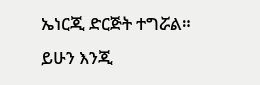ኤነርጂ ድርጅት ተግሯል።
ይሁን እንጂ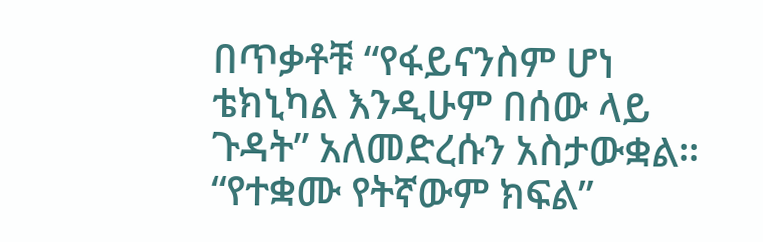በጥቃቶቹ “የፋይናንስም ሆነ ቴክኒካል እንዲሁም በሰው ላይ ጉዳት” አለመድረሱን አስታውቋል። “የተቋሙ የትኛውም ክፍል”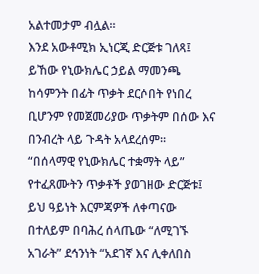አልተመታም ብሏል።
እንደ አውቶሚክ ኢነርጂ ድርጅቱ ገለጻ፤ ይኸው የኒውክሌር ኃይል ማመንጫ ከሳምንት በፊት ጥቃት ደርሶበት የነበረ ቢሆንም የመጀመሪያው ጥቃትም በሰው እና በንብረት ላይ ጉዳት አላደረሰም።
“በሰላማዊ የኒውክሌር ተቋማት ላይ” የተፈጸሙትን ጥቃቶች ያወገዘው ድርጅቱ፤ ይህ ዓይነት እርምጃዎች ለቀጣናው በተለይም በባሕረ ሰላጤው “ለሚገኙ አገራት” ደኅንነት “አደገኛ እና ሊቀለበስ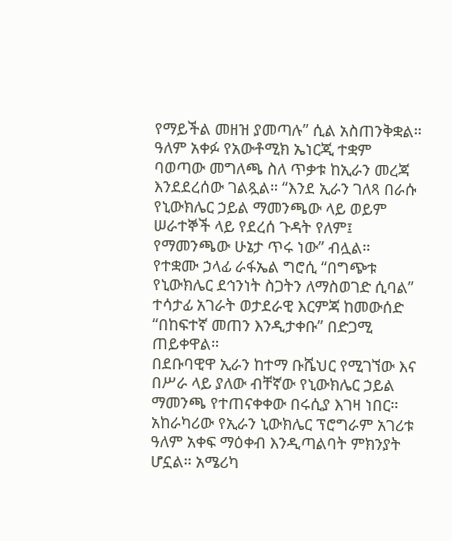የማይችል መዘዝ ያመጣሉ” ሲል አስጠንቅቋል።
ዓለም አቀፉ የአውቶሚክ ኤነርጂ ተቋም ባወጣው መግለጫ ስለ ጥቃቱ ከኢራን መረጃ እንደደረሰው ገልጿል። “እንደ ኢራን ገለጻ በራሱ የኒውክሌር ኃይል ማመንጫው ላይ ወይም ሠራተኞች ላይ የደረሰ ጉዳት የለም፤ የማመንጫው ሁኔታ ጥሩ ነው” ብሏል።
የተቋሙ ኃላፊ ራፋኤል ግሮሲ “በግጭቱ የኒውክሌር ደኅንነት ስጋትን ለማስወገድ ሲባል” ተሳታፊ አገራት ወታደራዊ እርምጃ ከመውሰድ “በከፍተኛ መጠን እንዲታቀቡ” በድጋሚ ጠይቀዋል።
በደቡባዊዋ ኢራን ከተማ ቡሼህር የሚገኘው እና በሥራ ላይ ያለው ብቸኛው የኒውክሌር ኃይል ማመንጫ የተጠናቀቀው በሩሲያ እገዛ ነበር።
አከራካሪው የኢራን ኒውክሌር ፕሮግራም አገሪቱ ዓለም አቀፍ ማዕቀብ እንዲጣልባት ምክንያት ሆኗል። አሜሪካ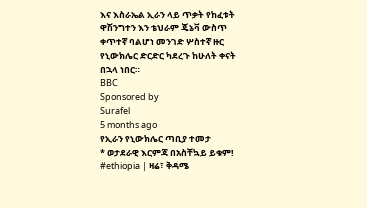እና እስራኤል ኢራን ላይ ጥቃት የከፈቱት ዋሽንግተን እን ቴህራም ጄኔቫ ውስጥ ቀጥተኛ ባልሆነ መንገድ ሦስተኛ ዙር የኒውክሌር ድርድር ካደረጉ ከሁለት ቀናት በኋላ ነበር።
BBC
Sponsored by
Surafel
5 months ago
የኢራን የኒውክሌር ጣቢያ ተመታ
* ወታደራዊ እርምጃ በአስቸኳይ ይቁም!
#ethiopia | ዛሬ፣ ቅዳሜ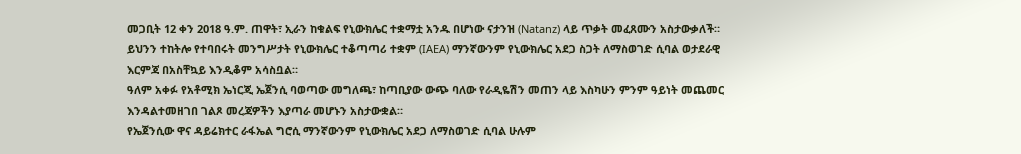መጋቢት 12 ቀን 2018 ዓ.ም. ጠዋት፣ ኢራን ከቁልፍ የኒውክሌር ተቋማቷ አንዱ በሆነው ናታንዝ (Natanz) ላይ ጥቃት መፈጸሙን አስታውቃለች።
ይህንን ተከትሎ የተባበሩት መንግሥታት የኒውክሌር ተቆጣጣሪ ተቋም (IAEA) ማንኛውንም የኒውክሌር አደጋ ስጋት ለማስወገድ ሲባል ወታደራዊ እርምጃ በአስቸኳይ እንዲቆም አሳስቧል።
ዓለም አቀፉ የአቶሚክ ኤነርጂ ኤጀንሲ ባወጣው መግለጫ፣ ከጣቢያው ውጭ ባለው የራዲዬሽን መጠን ላይ እስካሁን ምንም ዓይነት መጨመር እንዳልተመዘገበ ገልጾ መረጃዎችን እያጣራ መሆኑን አስታውቋል።
የኤጀንሲው ዋና ዳይሬክተር ራፋኤል ግሮሲ ማንኛውንም የኒውክሌር አደጋ ለማስወገድ ሲባል ሁሉም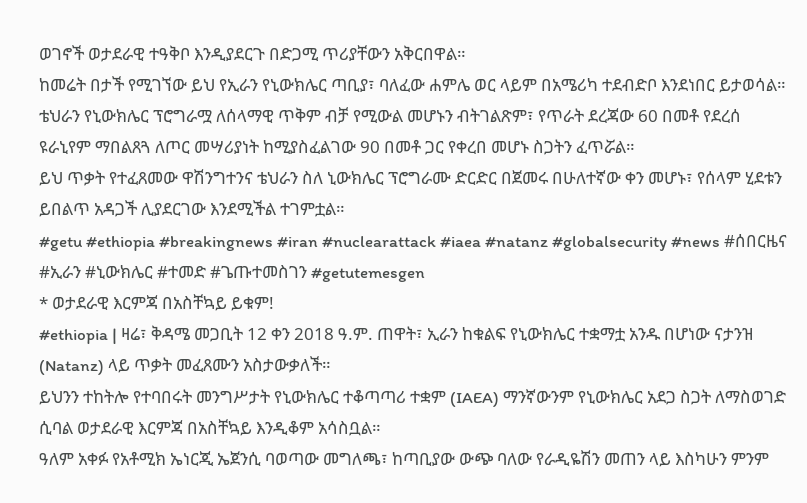ወገኖች ወታደራዊ ተዓቅቦ እንዲያደርጉ በድጋሚ ጥሪያቸውን አቅርበዋል።
ከመሬት በታች የሚገኘው ይህ የኢራን የኒውክሌር ጣቢያ፣ ባለፈው ሐምሌ ወር ላይም በአሜሪካ ተደብድቦ እንደነበር ይታወሳል።
ቴህራን የኒውክሌር ፕሮግራሟ ለሰላማዊ ጥቅም ብቻ የሚውል መሆኑን ብትገልጽም፣ የጥራት ደረጃው 60 በመቶ የደረሰ ዩራኒየም ማበልጸጓ ለጦር መሣሪያነት ከሚያስፈልገው 90 በመቶ ጋር የቀረበ መሆኑ ስጋትን ፈጥሯል።
ይህ ጥቃት የተፈጸመው ዋሽንግተንና ቴህራን ስለ ኒውክሌር ፕሮግራሙ ድርድር በጀመሩ በሁለተኛው ቀን መሆኑ፣ የሰላም ሂደቱን ይበልጥ አዳጋች ሊያደርገው እንደሚችል ተገምቷል።
#getu #ethiopia #breakingnews #iran #nuclearattack #iaea #natanz #globalsecurity #news #ሰበርዜና #ኢራን #ኒውክሌር #ተመድ #ጌጡተመስገን #getutemesgen
* ወታደራዊ እርምጃ በአስቸኳይ ይቁም!
#ethiopia | ዛሬ፣ ቅዳሜ መጋቢት 12 ቀን 2018 ዓ.ም. ጠዋት፣ ኢራን ከቁልፍ የኒውክሌር ተቋማቷ አንዱ በሆነው ናታንዝ (Natanz) ላይ ጥቃት መፈጸሙን አስታውቃለች።
ይህንን ተከትሎ የተባበሩት መንግሥታት የኒውክሌር ተቆጣጣሪ ተቋም (IAEA) ማንኛውንም የኒውክሌር አደጋ ስጋት ለማስወገድ ሲባል ወታደራዊ እርምጃ በአስቸኳይ እንዲቆም አሳስቧል።
ዓለም አቀፉ የአቶሚክ ኤነርጂ ኤጀንሲ ባወጣው መግለጫ፣ ከጣቢያው ውጭ ባለው የራዲዬሽን መጠን ላይ እስካሁን ምንም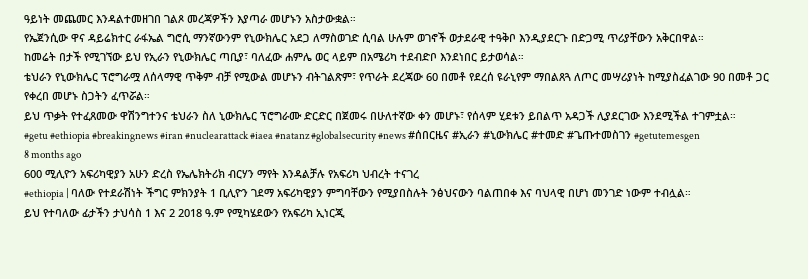ዓይነት መጨመር እንዳልተመዘገበ ገልጾ መረጃዎችን እያጣራ መሆኑን አስታውቋል።
የኤጀንሲው ዋና ዳይሬክተር ራፋኤል ግሮሲ ማንኛውንም የኒውክሌር አደጋ ለማስወገድ ሲባል ሁሉም ወገኖች ወታደራዊ ተዓቅቦ እንዲያደርጉ በድጋሚ ጥሪያቸውን አቅርበዋል።
ከመሬት በታች የሚገኘው ይህ የኢራን የኒውክሌር ጣቢያ፣ ባለፈው ሐምሌ ወር ላይም በአሜሪካ ተደብድቦ እንደነበር ይታወሳል።
ቴህራን የኒውክሌር ፕሮግራሟ ለሰላማዊ ጥቅም ብቻ የሚውል መሆኑን ብትገልጽም፣ የጥራት ደረጃው 60 በመቶ የደረሰ ዩራኒየም ማበልጸጓ ለጦር መሣሪያነት ከሚያስፈልገው 90 በመቶ ጋር የቀረበ መሆኑ ስጋትን ፈጥሯል።
ይህ ጥቃት የተፈጸመው ዋሽንግተንና ቴህራን ስለ ኒውክሌር ፕሮግራሙ ድርድር በጀመሩ በሁለተኛው ቀን መሆኑ፣ የሰላም ሂደቱን ይበልጥ አዳጋች ሊያደርገው እንደሚችል ተገምቷል።
#getu #ethiopia #breakingnews #iran #nuclearattack #iaea #natanz #globalsecurity #news #ሰበርዜና #ኢራን #ኒውክሌር #ተመድ #ጌጡተመስገን #getutemesgen
8 months ago
600 ሚሊዮን አፍሪካዊያን አሁን ድረስ የኤሌክትሪክ ብርሃን ማየት እንዳልቻሉ የአፍሪካ ህብረት ተናገረ
#ethiopia | ባለው የተደራሽነት ችግር ምክንያት 1 ቢሊዮን ገደማ አፍሪካዊያን ምግባቸውን የሚያበስሉት ንፅህናውን ባልጠበቀ እና ባህላዊ በሆነ መንገድ ነውም ተብሏል።
ይህ የተባለው ፊታችን ታህሳስ 1 እና 2 2018 ዓ.ም የሚካሄደውን የአፍሪካ ኢነርጂ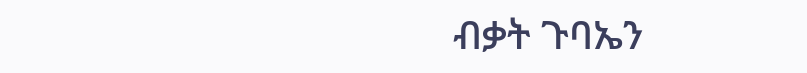ብቃት ጉባኤን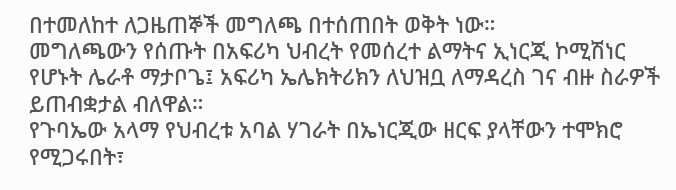በተመለከተ ለጋዜጠኞች መግለጫ በተሰጠበት ወቅት ነው።
መግለጫውን የሰጡት በአፍሪካ ህብረት የመሰረተ ልማትና ኢነርጂ ኮሚሽነር የሆኑት ሌራቶ ማታቦጌ፤ አፍሪካ ኤሌክትሪክን ለህዝቧ ለማዳረስ ገና ብዙ ስራዎች ይጠብቋታል ብለዋል።
የጉባኤው አላማ የህብረቱ አባል ሃገራት በኤነርጂው ዘርፍ ያላቸውን ተሞክሮ የሚጋሩበት፣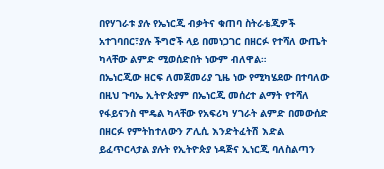በየሃገራቱ ያሉ የኤነርጂ ብቃትና ቁጠባ ስትራቴጂዎች አተገባበር፣ያሉ ችግሮች ላይ በመነጋገር በዘርፉ የተሻለ ውጤት ካላቸው ልምድ ሚወሰድበት ነውም ብለዋል።
በኤነርጂው ዘርፍ ለመጀመሪያ ጊዜ ነው የሚካሄደው በተባለው በዚህ ጉባኤ ኢትዮጵያም በኤነርጂ መሰረተ ልማት የተሻለ የፋይናንስ ሞዴል ካላቸው የአፍሪካ ሃገራት ልምድ በመውሰድ በዘርፉ የምትከተለውን ፖሊሲ እንድትፈትሽ እድል ይፈጥርላታል ያሉት የኢትዮጵያ ነዳጅና ኢነርጂ ባለስልጣን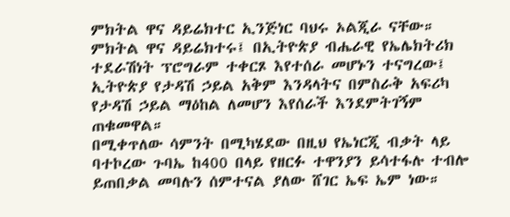ምክትል ዋና ዳይሬክተር ኢንጅነር ባህሩ ኦልጂራ ናቸው።
ምክትል ዋና ዳይሬክተሩ፤ በኢትዮጵያ ብሔራዊ የኤሌክትሪክ ተደራሽነት ፕሮግራም ተቀርጾ እየተሰራ መሆኑን ተናግረው፤ ኢትዮጵያ የታዳሽ ኃይል አቅም እንዳላትና በምስራቅ አፍሪካ የታዳሽ ኃይል ማዕከል ለመሆን እየሰራች እንደምትገኝም ጠቁመዋል።
በሚቀጥለው ሳምንት በሚካሄደው በዚህ የኤነርጂ ብቃት ላይ ባተኮረው ጉባኤ ከ400 በላይ የዘርፉ ተዋንያን ይሳተፋሉ ተብሎ ይጠበቃል መባሉን ሰምተናል ያለው ሸገር ኤፍ ኤም ነው።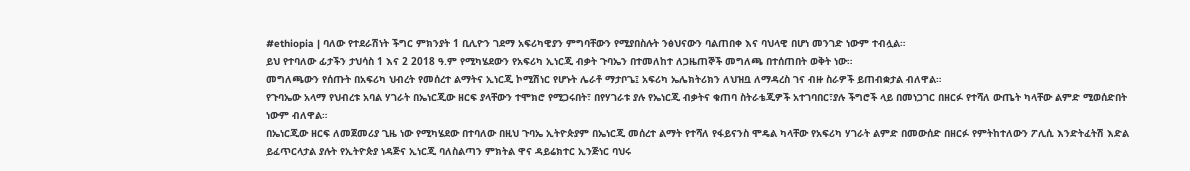#ethiopia | ባለው የተደራሽነት ችግር ምክንያት 1 ቢሊዮን ገደማ አፍሪካዊያን ምግባቸውን የሚያበስሉት ንፅህናውን ባልጠበቀ እና ባህላዊ በሆነ መንገድ ነውም ተብሏል።
ይህ የተባለው ፊታችን ታህሳስ 1 እና 2 2018 ዓ.ም የሚካሄደውን የአፍሪካ ኢነርጂ ብቃት ጉባኤን በተመለከተ ለጋዜጠኞች መግለጫ በተሰጠበት ወቅት ነው።
መግለጫውን የሰጡት በአፍሪካ ህብረት የመሰረተ ልማትና ኢነርጂ ኮሚሽነር የሆኑት ሌራቶ ማታቦጌ፤ አፍሪካ ኤሌክትሪክን ለህዝቧ ለማዳረስ ገና ብዙ ስራዎች ይጠብቋታል ብለዋል።
የጉባኤው አላማ የህብረቱ አባል ሃገራት በኤነርጂው ዘርፍ ያላቸውን ተሞክሮ የሚጋሩበት፣ በየሃገራቱ ያሉ የኤነርጂ ብቃትና ቁጠባ ስትራቴጂዎች አተገባበር፣ያሉ ችግሮች ላይ በመነጋገር በዘርፉ የተሻለ ውጤት ካላቸው ልምድ ሚወሰድበት ነውም ብለዋል።
በኤነርጂው ዘርፍ ለመጀመሪያ ጊዜ ነው የሚካሄደው በተባለው በዚህ ጉባኤ ኢትዮጵያም በኤነርጂ መሰረተ ልማት የተሻለ የፋይናንስ ሞዴል ካላቸው የአፍሪካ ሃገራት ልምድ በመውሰድ በዘርፉ የምትከተለውን ፖሊሲ እንድትፈትሽ እድል ይፈጥርላታል ያሉት የኢትዮጵያ ነዳጅና ኢነርጂ ባለስልጣን ምክትል ዋና ዳይሬክተር ኢንጅነር ባህሩ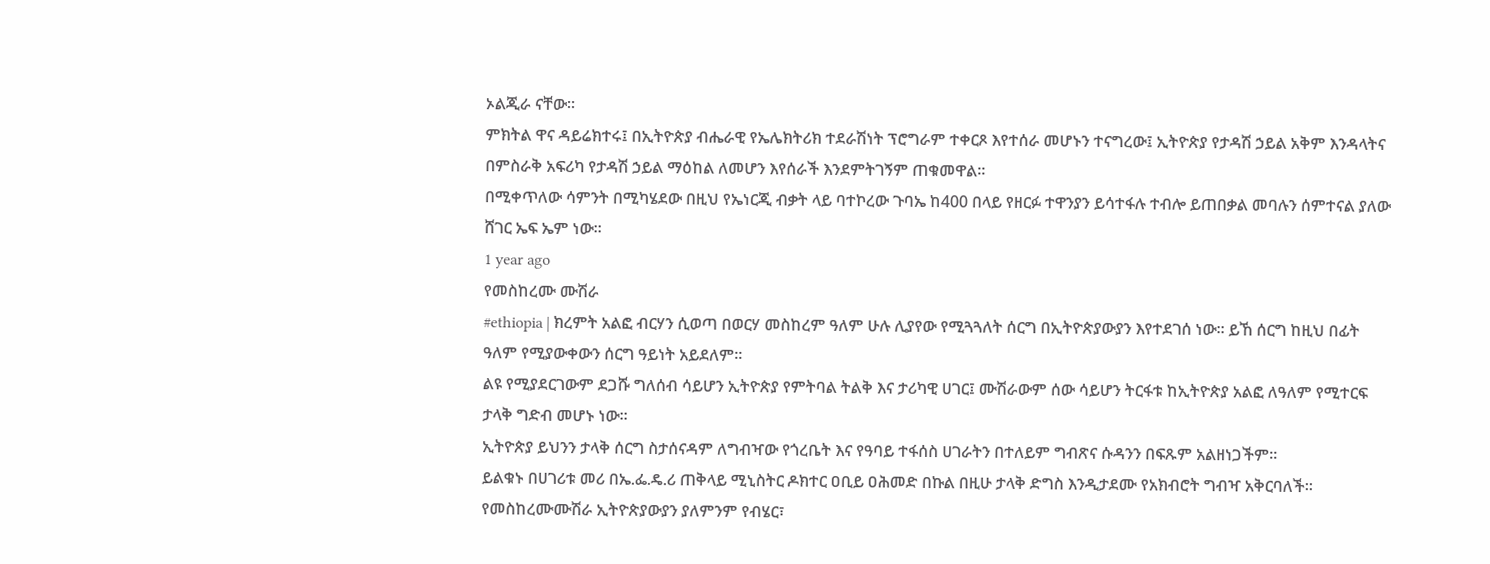ኦልጂራ ናቸው።
ምክትል ዋና ዳይሬክተሩ፤ በኢትዮጵያ ብሔራዊ የኤሌክትሪክ ተደራሽነት ፕሮግራም ተቀርጾ እየተሰራ መሆኑን ተናግረው፤ ኢትዮጵያ የታዳሽ ኃይል አቅም እንዳላትና በምስራቅ አፍሪካ የታዳሽ ኃይል ማዕከል ለመሆን እየሰራች እንደምትገኝም ጠቁመዋል።
በሚቀጥለው ሳምንት በሚካሄደው በዚህ የኤነርጂ ብቃት ላይ ባተኮረው ጉባኤ ከ400 በላይ የዘርፉ ተዋንያን ይሳተፋሉ ተብሎ ይጠበቃል መባሉን ሰምተናል ያለው ሸገር ኤፍ ኤም ነው።
1 year ago
የመስከረሙ ሙሽራ
#ethiopia | ክረምት አልፎ ብርሃን ሲወጣ በወርሃ መስከረም ዓለም ሁሉ ሊያየው የሚጓጓለት ሰርግ በኢትዮጵያውያን እየተደገሰ ነው፡፡ ይኸ ሰርግ ከዚህ በፊት ዓለም የሚያውቀውን ሰርግ ዓይነት አይደለም፡፡
ልዩ የሚያደርገውም ደጋሹ ግለሰብ ሳይሆን ኢትዮጵያ የምትባል ትልቅ እና ታሪካዊ ሀገር፤ ሙሽራውም ሰው ሳይሆን ትርፋቱ ከኢትዮጵያ አልፎ ለዓለም የሚተርፍ ታላቅ ግድብ መሆኑ ነው፡፡
ኢትዮጵያ ይህንን ታላቅ ሰርግ ስታሰናዳም ለግብዣው የጎረቤት እና የዓባይ ተፋሰስ ሀገራትን በተለይም ግብጽና ሱዳንን በፍጹም አልዘነጋችም፡፡
ይልቁኑ በሀገሪቱ መሪ በኤ.ፌ.ዴ.ሪ ጠቅላይ ሚኒስትር ዶክተር ዐቢይ ዐሕመድ በኩል በዚሁ ታላቅ ድግስ እንዲታደሙ የአክብሮት ግብዣ አቅርባለች፡፡
የመስከረሙሙሽራ ኢትዮጵያውያን ያለምንም የብሄር፣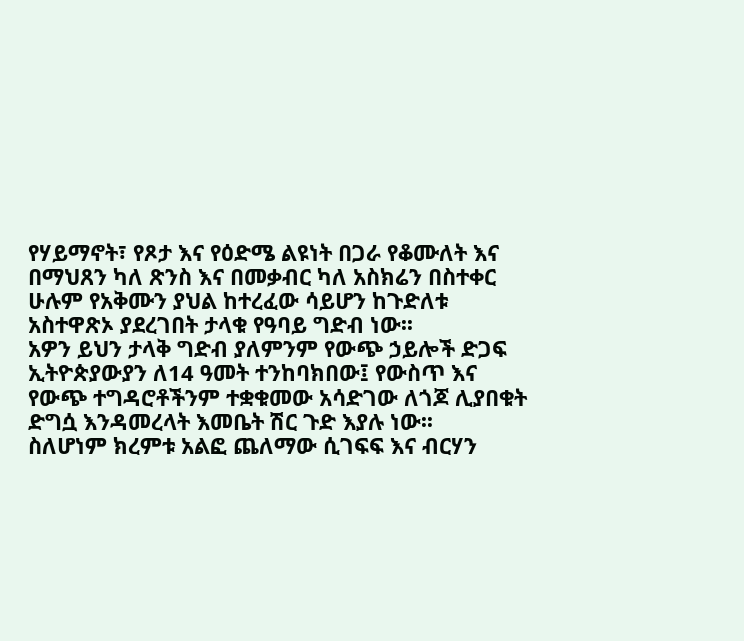የሃይማኖት፣ የጾታ እና የዕድሜ ልዩነት በጋራ የቆሙለት እና በማህጸን ካለ ጽንስ እና በመቃብር ካለ አስክሬን በስተቀር ሁሉም የአቅሙን ያህል ከተረፈው ሳይሆን ከጉድለቱ አስተዋጽኦ ያደረገበት ታላቁ የዓባይ ግድብ ነው፡፡
አዎን ይህን ታላቅ ግድብ ያለምንም የውጭ ኃይሎች ድጋፍ ኢትዮጵያውያን ለ14 ዓመት ተንከባክበው፤ የውስጥ እና የውጭ ተግዳሮቶችንም ተቋቁመው አሳድገው ለጎጆ ሊያበቁት ድግሷ እንዳመረላት እመቤት ሽር ጉድ እያሉ ነው፡፡
ስለሆነም ክረምቱ አልፎ ጨለማው ሲገፍፍ እና ብርሃን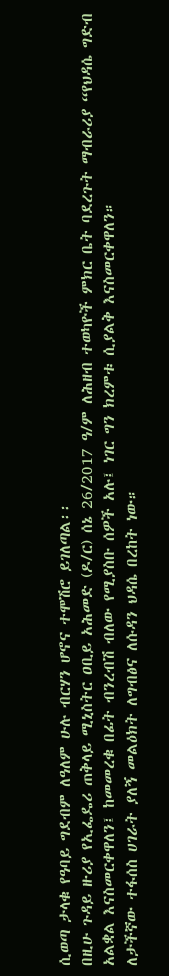ሲወጣ ታላቁ የዓባይ ግደብም ለዓለም ሁሉ ብርሃን ሆኖና ተሞሽሮ ይገለጣል፡፡
በዚሁ ጉዳይ ዙሪያ የኢፌዴሪ ጠቅላይ ሚኒስትር ዐቢይ አሕመድ (ዶ/ር) ሰኔ 26/2017 ዓ/ም ለሕዘብ ተወካዮች ምክር ቤት ባደረጉት ማብራሪያ “የህዳሴ ግድብ አልቋል እናስመርቀዋለን፤ ከመመረቁ በፊት ብንረብሽ ብለው የሚያስቡ ሰዎች አሉ፤ ነገር ግን ክረምቱ ሲያልቅ እናስመርቀዋለን።
ለታችኛው ተፋሰስ ሀገራት ያለኝ መልዕክት ለግብፅና ለሱዳን ህዳሴ በረከት ነው።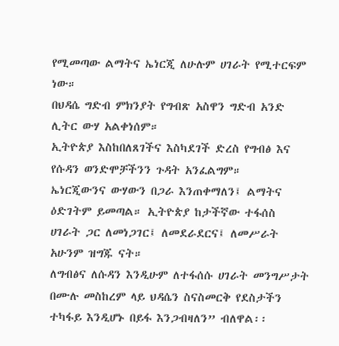የሚመጣው ልማትና ኤነርጂ ለሁሉም ሀገራት የሚተርፍም ነው።
በህዳሴ ግድብ ምክንያት የግብጽ አስዋን ግድብ አንድ ሊትር ውሃ አልቀነሰም።
ኢትዮጵያ እስከበለጸገችና እስካደገች ድረስ የግብፅ እና የሱዳን ወንድሞቻችንን ጉዳት አንፈልግም።
ኤነርጂውንና ውሃውን በጋራ እንጠቀማለን፤ ልማትና ዕድገትም ይመጣል። ኢትዮጵያ ከታችኛው ተፋሰስ ሀገራት ጋር ለመነጋገር፤ ለመደራደርና፤ ለመሥራት አሁንም ዝግጁ ናት።
ለግብፅና ለሱዳን እንዲሁም ለተፋሰሱ ሀገራት መንግሥታት በሙሉ መስከረም ላይ ህዳሴን ስናስመርቅ የደስታችን ተካፋይ እንዲሆኑ በይፋ እንጋብዛለን” ብለዋል፡፡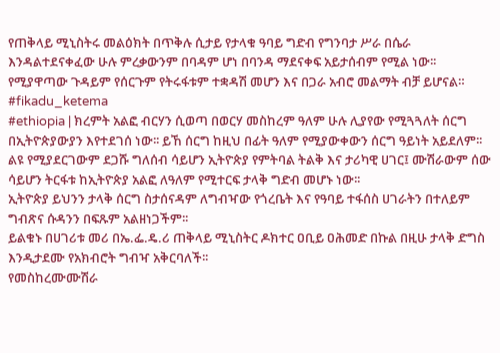የጠቅላይ ሚኒስትሩ መልዕክት በጥቅሉ ሲታይ የታላቁ ዓባይ ግድብ የግንባታ ሥራ በሴራ እንዳልተደናቀፈው ሁሉ ምረቃውንም በባዳም ሆነ በባንዳ ማደናቀፍ አይታሰብም የሚል ነው፡፡
የሚያዋጣው ጉዳይም የሰርጉም የትሩፋቱም ተቋዳሽ መሆን እና በጋራ አብሮ መልማት ብቻ ይሆናል።
#fikadu_ketema
#ethiopia | ክረምት አልፎ ብርሃን ሲወጣ በወርሃ መስከረም ዓለም ሁሉ ሊያየው የሚጓጓለት ሰርግ በኢትዮጵያውያን እየተደገሰ ነው፡፡ ይኸ ሰርግ ከዚህ በፊት ዓለም የሚያውቀውን ሰርግ ዓይነት አይደለም፡፡
ልዩ የሚያደርገውም ደጋሹ ግለሰብ ሳይሆን ኢትዮጵያ የምትባል ትልቅ እና ታሪካዊ ሀገር፤ ሙሽራውም ሰው ሳይሆን ትርፋቱ ከኢትዮጵያ አልፎ ለዓለም የሚተርፍ ታላቅ ግድብ መሆኑ ነው፡፡
ኢትዮጵያ ይህንን ታላቅ ሰርግ ስታሰናዳም ለግብዣው የጎረቤት እና የዓባይ ተፋሰስ ሀገራትን በተለይም ግብጽና ሱዳንን በፍጹም አልዘነጋችም፡፡
ይልቁኑ በሀገሪቱ መሪ በኤ.ፌ.ዴ.ሪ ጠቅላይ ሚኒስትር ዶክተር ዐቢይ ዐሕመድ በኩል በዚሁ ታላቅ ድግስ እንዲታደሙ የአክብሮት ግብዣ አቅርባለች፡፡
የመስከረሙሙሽራ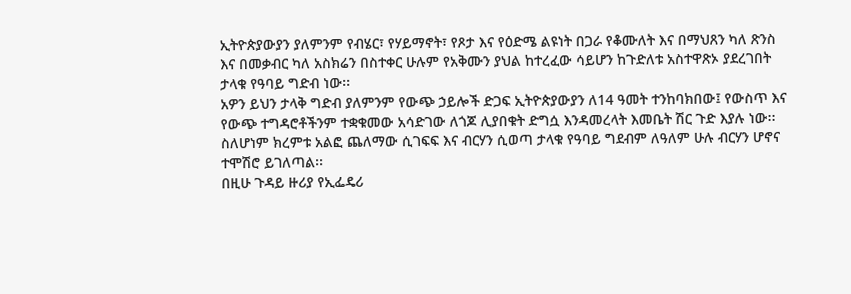ኢትዮጵያውያን ያለምንም የብሄር፣ የሃይማኖት፣ የጾታ እና የዕድሜ ልዩነት በጋራ የቆሙለት እና በማህጸን ካለ ጽንስ እና በመቃብር ካለ አስክሬን በስተቀር ሁሉም የአቅሙን ያህል ከተረፈው ሳይሆን ከጉድለቱ አስተዋጽኦ ያደረገበት ታላቁ የዓባይ ግድብ ነው፡፡
አዎን ይህን ታላቅ ግድብ ያለምንም የውጭ ኃይሎች ድጋፍ ኢትዮጵያውያን ለ14 ዓመት ተንከባክበው፤ የውስጥ እና የውጭ ተግዳሮቶችንም ተቋቁመው አሳድገው ለጎጆ ሊያበቁት ድግሷ እንዳመረላት እመቤት ሽር ጉድ እያሉ ነው፡፡
ስለሆነም ክረምቱ አልፎ ጨለማው ሲገፍፍ እና ብርሃን ሲወጣ ታላቁ የዓባይ ግደብም ለዓለም ሁሉ ብርሃን ሆኖና ተሞሽሮ ይገለጣል፡፡
በዚሁ ጉዳይ ዙሪያ የኢፌዴሪ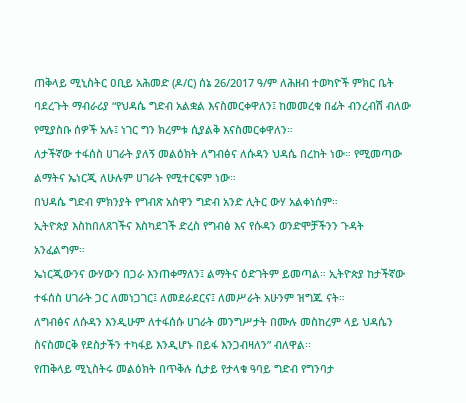ጠቅላይ ሚኒስትር ዐቢይ አሕመድ (ዶ/ር) ሰኔ 26/2017 ዓ/ም ለሕዘብ ተወካዮች ምክር ቤት ባደረጉት ማብራሪያ “የህዳሴ ግድብ አልቋል እናስመርቀዋለን፤ ከመመረቁ በፊት ብንረብሽ ብለው የሚያስቡ ሰዎች አሉ፤ ነገር ግን ክረምቱ ሲያልቅ እናስመርቀዋለን።
ለታችኛው ተፋሰስ ሀገራት ያለኝ መልዕክት ለግብፅና ለሱዳን ህዳሴ በረከት ነው። የሚመጣው ልማትና ኤነርጂ ለሁሉም ሀገራት የሚተርፍም ነው።
በህዳሴ ግድብ ምክንያት የግብጽ አስዋን ግድብ አንድ ሊትር ውሃ አልቀነሰም።
ኢትዮጵያ እስከበለጸገችና እስካደገች ድረስ የግብፅ እና የሱዳን ወንድሞቻችንን ጉዳት አንፈልግም።
ኤነርጂውንና ውሃውን በጋራ እንጠቀማለን፤ ልማትና ዕድገትም ይመጣል። ኢትዮጵያ ከታችኛው ተፋሰስ ሀገራት ጋር ለመነጋገር፤ ለመደራደርና፤ ለመሥራት አሁንም ዝግጁ ናት።
ለግብፅና ለሱዳን እንዲሁም ለተፋሰሱ ሀገራት መንግሥታት በሙሉ መስከረም ላይ ህዳሴን ስናስመርቅ የደስታችን ተካፋይ እንዲሆኑ በይፋ እንጋብዛለን” ብለዋል፡፡
የጠቅላይ ሚኒስትሩ መልዕክት በጥቅሉ ሲታይ የታላቁ ዓባይ ግድብ የግንባታ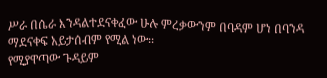ሥራ በሴራ እንዳልተደናቀፈው ሁሉ ምረቃውንም በባዳም ሆነ በባንዳ ማደናቀፍ አይታሰብም የሚል ነው፡፡
የሚያዋጣው ጉዳይም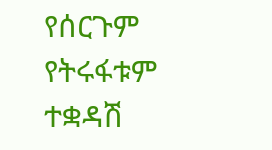የሰርጉም የትሩፋቱም ተቋዳሽ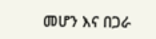መሆን እና በጋራ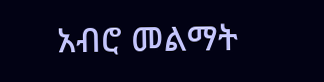አብሮ መልማት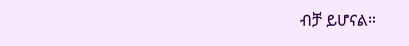ብቻ ይሆናል።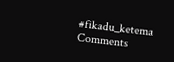#fikadu_ketema
Comments